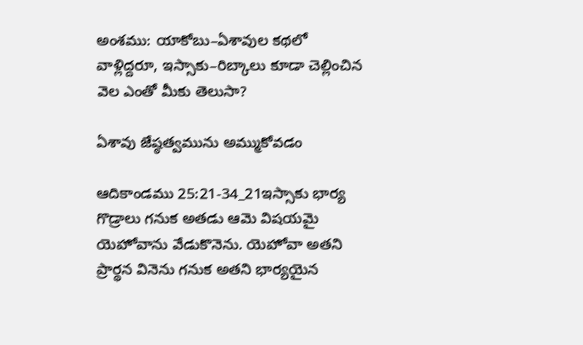అంశము: యాకోబు–ఏశావుల కథలో వాళ్లిద్దరూ, ఇస్సాకు–రిబ్కాలు కూడా చెల్లించిన వెల ఎంతో మీకు తెలుసా?

ఏశావు జేష్ఠత్వమును అమ్ముకోవడం

ఆదికాండము 25:21-34_21ఇస్సాకు భార్య గొడ్రాలు గనుక అతడు ఆమె విషయమై యెహోవాను వేడుకొనెను. యెహోవా అతని ప్రార్థన వినెను గనుక అతని భార్యయైన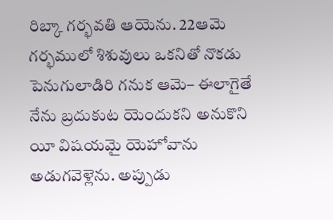రిబ్కా గర్భవతి ఆయెను. 22ఆమె గర్భములో శిశువులు ఒకనితో నొకడు పెనుగులాడిరి గనుక ఆమె– ఈలాగైతే నేను బ్రదుకుట యెందుకని అనుకొని యీ విషయమై యెహోవాను అడుగవెళ్లెను. అప్పుడు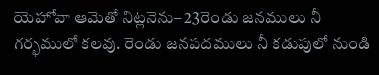యెహోవా ఆమెతో నిట్లనెను– 23రెండు జనములు నీ గర్భములో కలవు. రెండు జనపదములు నీ కడుపులో నుండి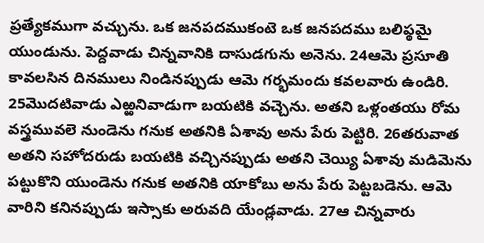ప్రత్యేకముగా వచ్చును. ఒక జనపదముకంటె ఒక జనపదము బలిప్ఠమై యుండును. పెద్దవాడు చిన్నవానికి దాసుడగును అనెను. 24ఆమె ప్రసూతి కావలసిన దినములు నిండినప్పుడు ఆమె గర్భమందు కవలవారు ఉండిరి. 25మొదటివాడు ఎఱ్ఱనివాడుగా బయటికి వచ్చెను. అతని ఒళ్లంతయు రోమ వస్త్రమువలె నుండెను గనుక అతనికి ఏశావు అను పేరు పెట్టిరి. 26తరువాత అతని సహోదరుడు బయటికి వచ్చినప్పుడు అతని చెయ్యి ఏశావు మడిమెను పట్టుకొని యుండెను గనుక అతనికి యాకోబు అను పేరు పెట్టబడెను. ఆమె వారిని కనినప్పుడు ఇస్సాకు అరువది యేండ్లవాడు. 27ఆ చిన్నవారు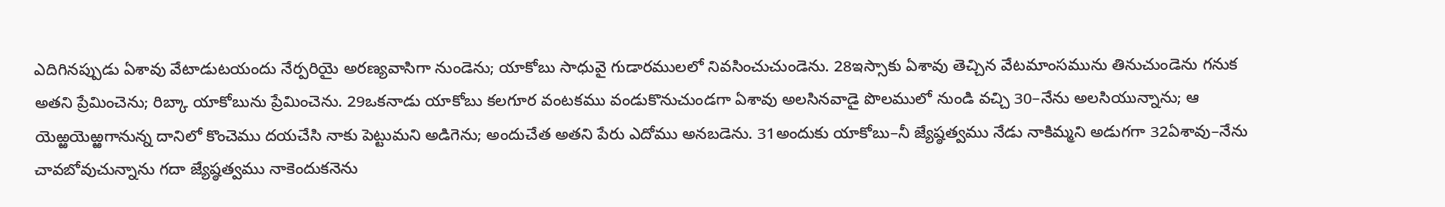ఎదిగినప్పుడు ఏశావు వేటాడుటయందు నేర్పరియై అరణ్యవాసిగా నుండెను; యాకోబు సాధువై గుడారములలో నివసించుచుండెను. 28ఇస్సాకు ఏశావు తెచ్చిన వేటమాంసమును తినుచుండెను గనుక అతని ప్రేమించెను; రిబ్కా యాకోబును ప్రేమించెను. 29ఒకనాడు యాకోబు కలగూర వంటకము వండుకొనుచుండగా ఏశావు అలసినవాడై పొలములో నుండి వచ్చి 30–నేను అలసియున్నాను; ఆ యెఱ్ఱయెఱ్ఱగానున్న దానిలో కొంచెము దయచేసి నాకు పెట్టుమని అడిగెను; అందుచేత అతని పేరు ఎదోము అనబడెను. 31అందుకు యాకోబు–నీ జ్యేష్ఠత్వము నేడు నాకిమ్మని అడుగగా 32ఏశావు–నేను చావబోవుచున్నాను గదా జ్యేష్ఠత్వము నాకెందుకనెను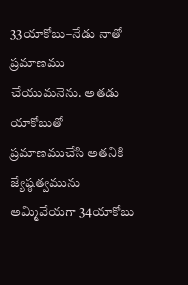33యాకోబు–నేడు నాతో ప్రమాణము చేయుమనెను. అతడు యాకోబుతో ప్రమాణముచేసి అతనికి జ్యేష్ఠత్వమును అమ్మివేయగా 34యాకోబు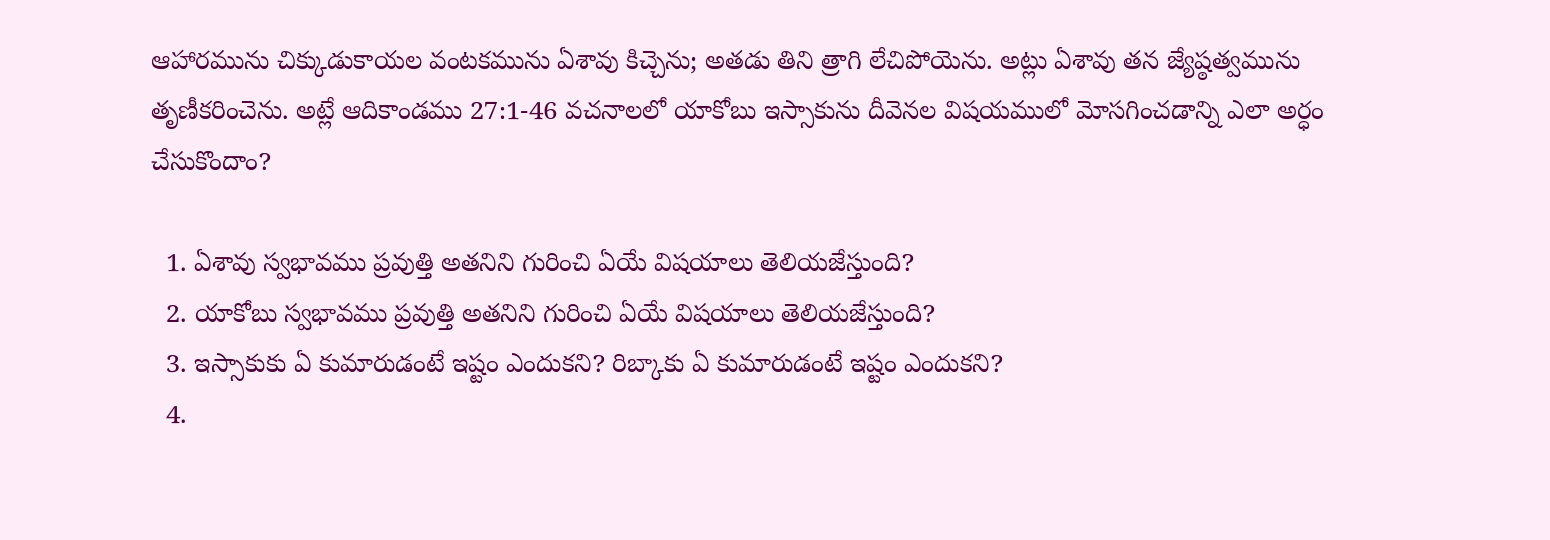ఆహారమును చిక్కుడుకాయల వంటకమును ఏశావు కిచ్చెను; అతడు తిని త్రాగి లేచిపోయెను. అట్లు ఏశావు తన జ్యేష్ఠత్వమును తృణీకరించెను. అట్లే ఆదికాండము 27:1-46 వచనాలలో యాకోబు ఇస్సాకును దీవెనల విషయములో మోసగించడాన్ని ఎలా అర్ధం చేసుకొందాం?

  1. ఏశావు స్వభావము ప్రవుత్తి అతనిని గురించి ఏయే విషయాలు తెలియజేస్తుంది?
  2. యాకోబు స్వభావము ప్రవుత్తి అతనిని గురించి ఏయే విషయాలు తెలియజేస్తుంది?
  3. ఇస్సాకుకు ఏ కుమారుడంటే ఇష్టం ఎందుకని? రిబ్కాకు ఏ కుమారుడంటే ఇష్టం ఎందుకని?
  4.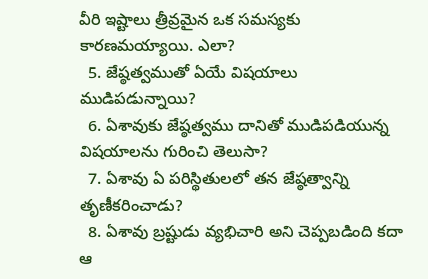వీరి ఇష్టాలు త్రీవ్రమైన ఒక సమస్యకు కారణమయ్యాయి. ఎలా?
  5. జేష్ఠత్వముతో ఏయే విషయాలు ముడిపడున్నాయి?
  6. ఏశావుకు జేష్ఠత్వము దానితో ముడిపడియున్న విషయాలను గురించి తెలుసా?
  7. ఏశావు ఏ పరిస్థితులలో తన జేష్ఠత్వాన్ని తృణీకరించాడు?
  8. ఏశావు బ్రష్టుడు వ్యభిచారి అని చెప్పబడింది కదా ఆ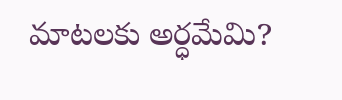మాటలకు అర్ధమేమి?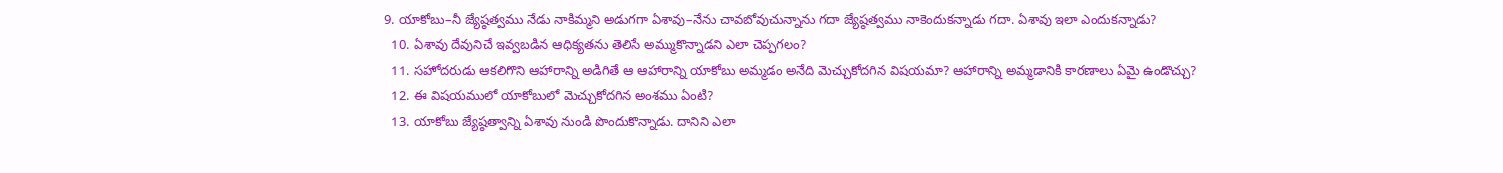9. యాకోబు–నీ జ్యేష్ఠత్వము నేడు నాకిమ్మని అడుగగా ఏశావు–నేను చావబోవుచున్నాను గదా జ్యేష్ఠత్వము నాకెందుకన్నాడు గదా. ఏశావు ఇలా ఎందుకన్నాడు?
  10. ఏశావు దేవునిచే ఇవ్వబడిన ఆధిక్యతను తెలిసే అమ్ముకొన్నాడని ఎలా చెప్పగలం?
  11. సహోదరుడు ఆకలిగొని ఆహారాన్ని అడిగితే ఆ ఆహారాన్ని యాకోబు అమ్మడం అనేది మెచ్చుకోదగిన విషయమా? ఆహారాన్ని అమ్మడానికి కారణాలు ఏమై ఉండొచ్చు?
  12. ఈ విషయములో యాకోబులో మెచ్చుకోదగిన అంశము ఏంటి?
  13. యాకోబు జ్యేష్ఠత్వాన్ని ఏశావు నుండి పొందుకొన్నాడు. దానిని ఎలా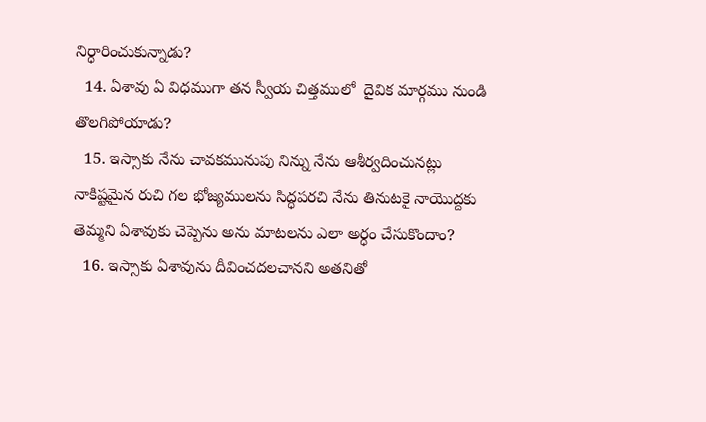నిర్ధారించుకున్నాడు?
  14. ఏశావు ఏ విధముగా తన స్వీయ చిత్తములో  దైవిక మార్గము నుండి తొలగిపోయాడు?
  15. ఇస్సాకు నేను చావకమునుపు నిన్ను నేను ఆశీర్వదించునట్లు నాకిష్టమైన రుచి గల భోజ్యములను సిద్ధపరచి నేను తినుటకై నాయొద్దకు తెమ్మని ఏశావుకు చెప్పెను అను మాటలను ఎలా అర్ధం చేసుకొందాం?
  16. ఇస్సాకు ఏశావును దీవించదలచానని అతనితో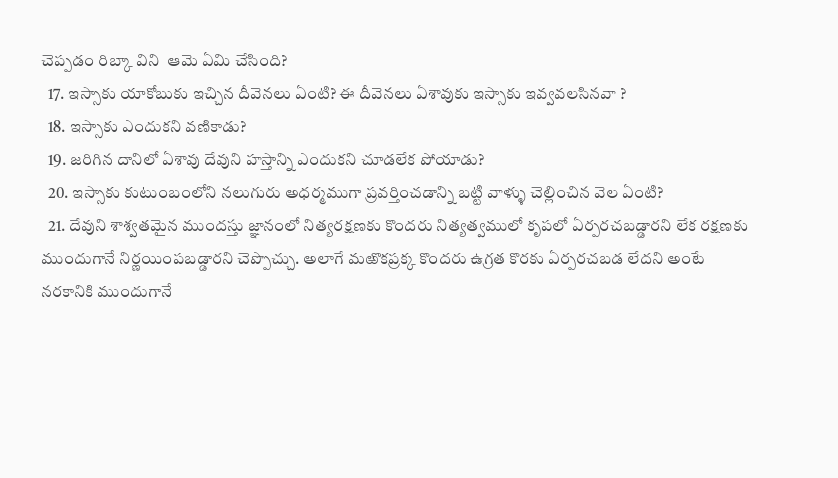చెప్పడం రిబ్కా విని  ఆమె ఏమి చేసింది?
  17. ఇస్సాకు యాకోబుకు ఇచ్చిన దీవెనలు ఏంటి? ఈ దీవెనలు ఏశావుకు ఇస్సాకు ఇవ్వవలసినవా ?
  18. ఇస్సాకు ఎందుకని వణికాడు?
  19. జరిగిన దానిలో ఏశావు దేవుని హస్తాన్ని ఎందుకని చూడలేక పోయాడు?
  20. ఇస్సాకు కుటుంబంలోని నలుగురు అధర్మముగా ప్రవర్తించడాన్ని బట్టి వాళ్ళు చెల్లించిన వెల ఏంటి?
  21. దేవుని శాశ్వతమైన ముందస్తు జ్ఞానంలో నిత్యరక్షణకు కొందరు నిత్యత్వములో కృపలో ఏర్పరచబడ్డారని లేక రక్షణకు ముందుగానే నిర్ణయింపబడ్డారని చెప్పొచ్చు. అలాగే మఱొకప్రక్క కొందరు ఉగ్రత కొరకు ఏర్పరచబడ లేదని అంటే నరకానికి ముందుగానే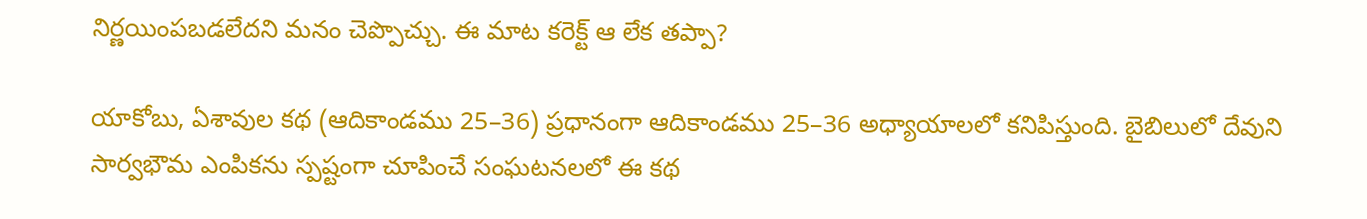నిర్ణయింపబడలేదని మనం చెప్పొచ్చు. ఈ మాట కరెక్ట్ ఆ లేక తప్పా?

యాకోబు, ఏశావుల కథ (ఆదికాండము 25–36) ప్రధానంగా ఆదికాండము 25–36 అధ్యాయాలలో కనిపిస్తుంది. బైబిలులో దేవుని సార్వభౌమ ఎంపికను స్పష్టంగా చూపించే సంఘటనలలో ఈ కథ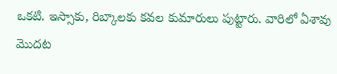ఒకటి. ఇస్సాకు, రిబ్కాలకు కవల కుమారులు పుట్టారు. వారిలో ఏశావు మొదట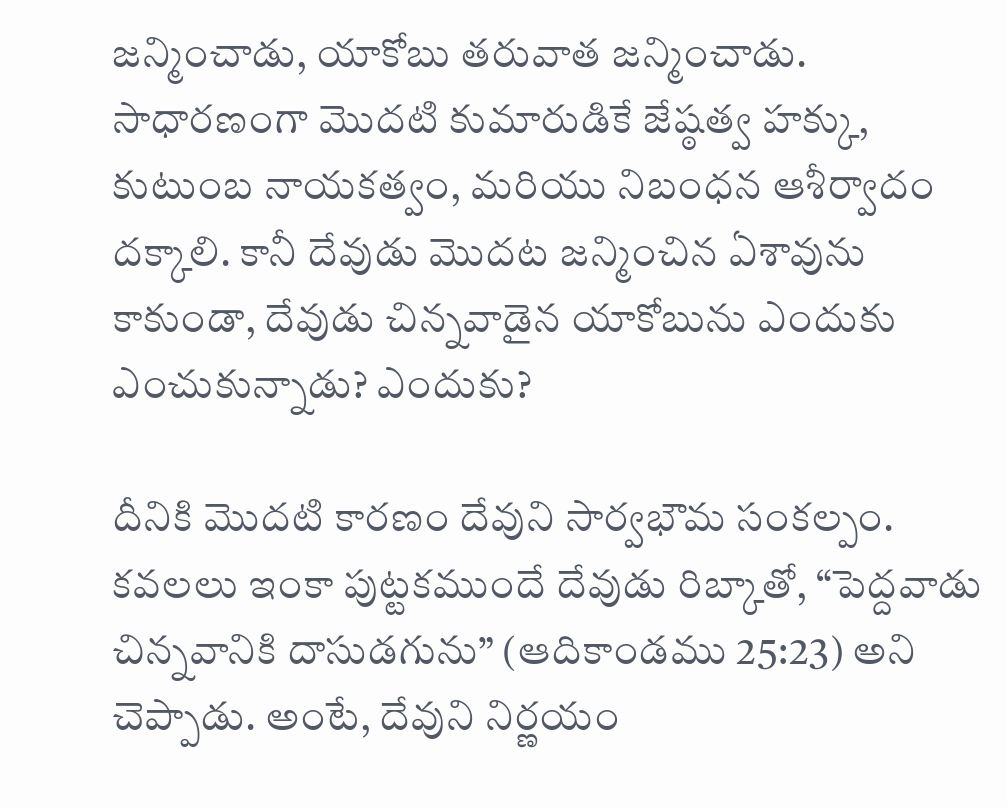జన్మించాడు, యాకోబు తరువాత జన్మించాడు. సాధారణంగా మొదటి కుమారుడికే జేష్ఠత్వ హక్కు, కుటుంబ నాయకత్వం, మరియు నిబంధన ఆశీర్వాదం దక్కాలి. కానీ దేవుడు మొదట జన్మించిన ఏశావును కాకుండా, దేవుడు చిన్నవాడైన యాకోబును ఎందుకు ఎంచుకున్నాడు? ఎందుకు?

దీనికి మొదటి కారణం దేవుని సార్వభౌమ సంకల్పం. కవలలు ఇంకా పుట్టకముందే దేవుడు రిబ్కాతో, “పెద్దవాడు చిన్నవానికి దాసుడగును” (ఆదికాండము 25:23) అని చెప్పాడు. అంటే, దేవుని నిర్ణయం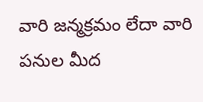వారి జన్మక్రమం లేదా వారి పనుల మీద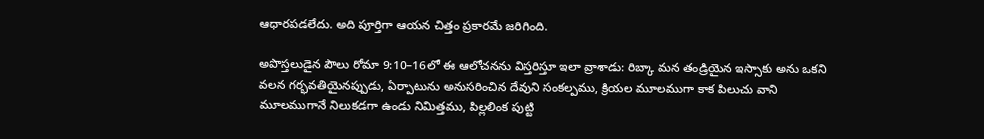ఆధారపడలేదు. అది పూర్తిగా ఆయన చిత్తం ప్రకారమే జరిగింది.

అపొస్తలుడైన పౌలు రోమా 9:10–16లో ఈ ఆలోచనను విస్తరిస్తూ ఇలా వ్రాశాడు: రిబ్కా మన తండ్రియైన ఇస్సాకు అను ఒకని వలన గర్భవతియైనప్పుడు, ఏర్పాటును అనుసరించిన దేవుని సంకల్పము, క్రియల మూలముగా కాక పిలుచు వాని మూలముగానే నిలుకడగా ఉండు నిమిత్తము, పిల్లలింక పుట్టి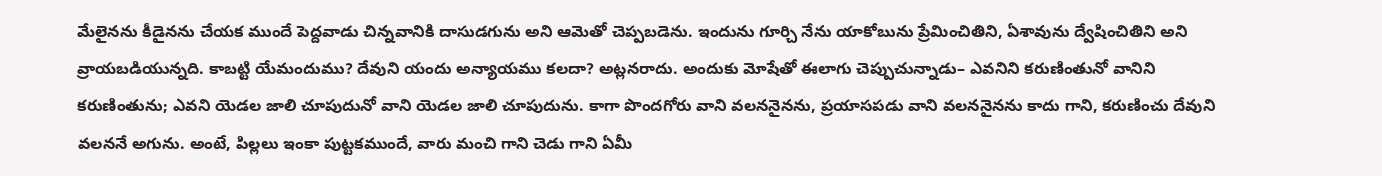మేలైనను కీడైనను చేయక ముందే పెద్దవాడు చిన్నవానికి దాసుడగును అని ఆమెతో చెప్పబడెను. ఇందును గూర్చి నేను యాకోబును ప్రేమించితిని, ఏశావును ద్వేషించితిని అని వ్రాయబడియున్నది. కాబట్టి యేమందుము? దేవుని యందు అన్యాయము కలదా? అట్లనరాదు. అందుకు మోషేతో ఈలాగు చెప్పుచున్నాడు– ఎవనిని కరుణింతునో వానిని కరుణింతును; ఎవని యెడల జాలి చూపుదునో వాని యెడల జాలి చూపుదును. కాగా పొందగోరు వాని వలననైనను, ప్రయాసపడు వాని వలననైనను కాదు గాని, కరుణించు దేవుని వలననే అగును. అంటే, పిల్లలు ఇంకా పుట్టకముందే, వారు మంచి గాని చెడు గాని ఏమీ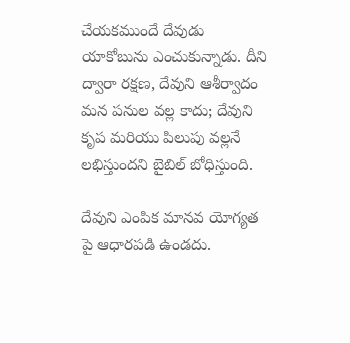చేయకముందే దేవుడు యాకోబును ఎంచుకున్నాడు. దీని ద్వారా రక్షణ, దేవుని ఆశీర్వాదం మన పనుల వల్ల కాదు; దేవుని కృప మరియు పిలుపు వల్లనే లభిస్తుందని బైబిల్ బోధిస్తుంది.

దేవుని ఎంపిక మానవ యోగ్యత పై ఆధారపడి ఉండదు.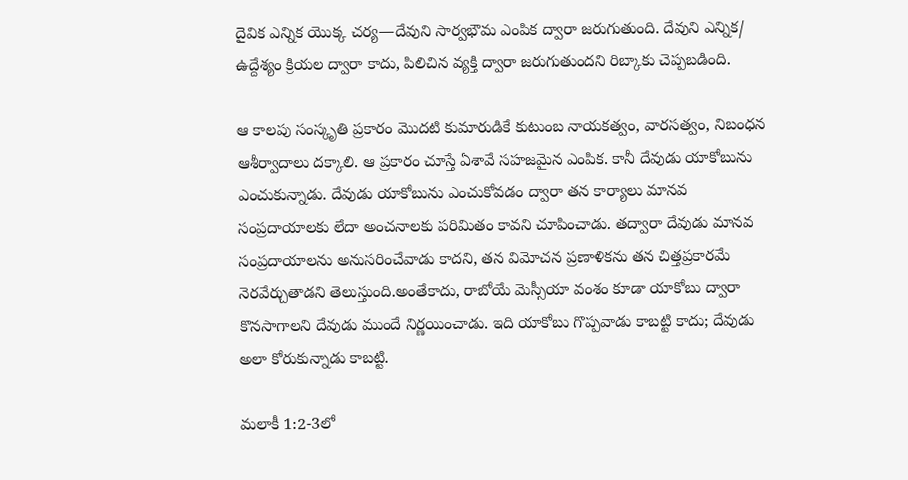దైవిక ఎన్నిక యొక్క చర్య—దేవుని సార్వభౌమ ఎంపిక ద్వారా జరుగుతుంది. దేవుని ఎన్నిక/ ఉద్దేశ్యం క్రియల ద్వారా కాదు, పిలిచిన వ్యక్తి ద్వారా జరుగుతుందని రిబ్కాకు చెప్పబడింది.

ఆ కాలపు సంస్కృతి ప్రకారం మొదటి కుమారుడికే కుటుంబ నాయకత్వం, వారసత్వం, నిబంధన ఆశీర్వాదాలు దక్కాలి. ఆ ప్రకారం చూస్తే ఏశావే సహజమైన ఎంపిక. కానీ దేవుడు యాకోబును ఎంచుకున్నాడు. దేవుడు యాకోబును ఎంచుకోవడం ద్వారా తన కార్యాలు మానవ సంప్రదాయాలకు లేదా అంచనాలకు పరిమితం కావని చూపించాడు. తద్వారా దేవుడు మానవ సంప్రదాయాలను అనుసరించేవాడు కాదని, తన విమోచన ప్రణాళికను తన చిత్తప్రకారమే నెరవేర్చుతాడని తెలుస్తుంది.అంతేకాదు, రాబోయే మెస్సీయా వంశం కూడా యాకోబు ద్వారా కొనసాగాలని దేవుడు ముందే నిర్ణయించాడు. ఇది యాకోబు గొప్పవాడు కాబట్టి కాదు; దేవుడు అలా కోరుకున్నాడు కాబట్టి.

మలాకీ 1:2-3లో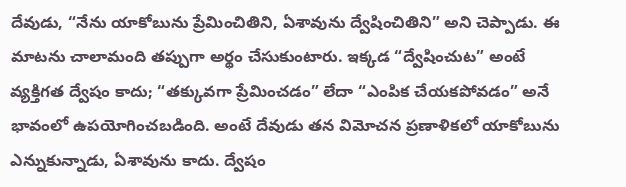దేవుడు, “నేను యాకోబును ప్రేమించితిని, ఏశావును ద్వేషించితిని” అని చెప్పాడు. ఈ మాటను చాలామంది తప్పుగా అర్థం చేసుకుంటారు. ఇక్కడ “ద్వేషించుట” అంటే వ్యక్తిగత ద్వేషం కాదు; “తక్కువగా ప్రేమించడం” లేదా “ఎంపిక చేయకపోవడం” అనే భావంలో ఉపయోగించబడింది. అంటే దేవుడు తన విమోచన ప్రణాళికలో యాకోబును ఎన్నుకున్నాడు, ఏశావును కాదు. ద్వేషం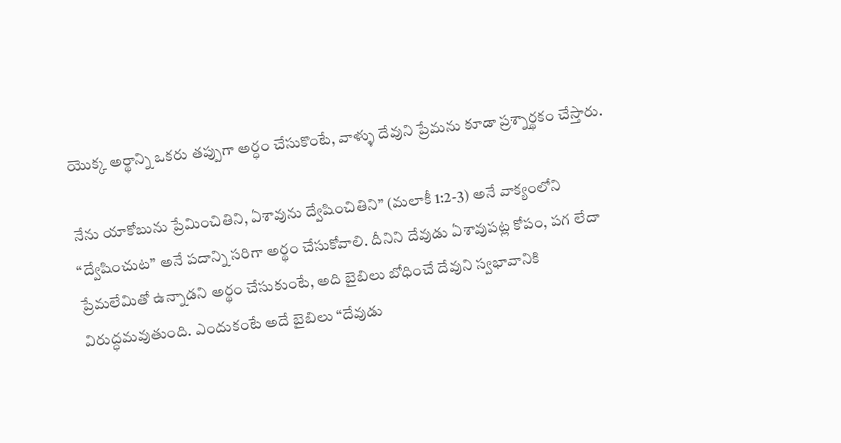యొక్క అర్థాన్ని ఒకరు తప్పుగా అర్ధం చేసుకొంటే, వాళ్ళు దేవుని ప్రేమను కూడా ప్రశ్నార్థకం చేస్తారు.

నేను యాకోబును ప్రేమించితిని, ఏశావును ద్వేషించితిని” (మలాకీ 1:2-3) అనే వాక్యంలోని “ద్వేషించుట” అనే పదాన్ని సరిగా అర్థం చేసుకోవాలి. దీనిని దేవుడు ఏశావుపట్ల కోపం, పగ లేదా ప్రేమలేమితో ఉన్నాడని అర్థం చేసుకుంటే, అది బైబిలు బోధించే దేవుని స్వభావానికి విరుద్ధమవుతుంది. ఎందుకంటే అదే బైబిలు “దేవుడు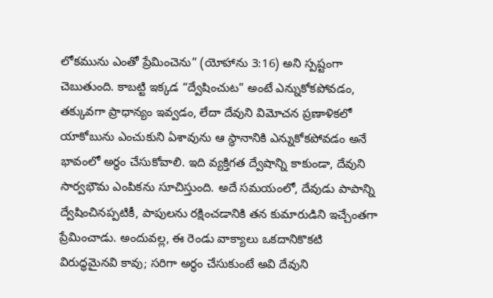లోకమును ఎంతో ప్రేమించెను” (యోహాను 3:16) అని స్పష్టంగా చెబుతుంది. కాబట్టి ఇక్కడ “ద్వేషించుట” అంటే ఎన్నుకోకపోవడం, తక్కువగా ప్రాధాన్యం ఇవ్వడం, లేదా దేవుని విమోచన ప్రణాళికలో యాకోబును ఎంచుకుని ఏశావును ఆ స్థానానికి ఎన్నుకోకపోవడం అనే భావంలో అర్థం చేసుకోవాలి. ఇది వ్యక్తిగత ద్వేషాన్ని కాకుండా, దేవుని సార్వభౌమ ఎంపికను సూచిస్తుంది. అదే సమయంలో, దేవుడు పాపాన్ని ద్వేషించినప్పటికీ, పాపులను రక్షించడానికి తన కుమారుడిని ఇచ్చేంతగా ప్రేమించాడు. అందువల్ల, ఈ రెండు వాక్యాలు ఒకదానికొకటి విరుద్ధమైనవి కావు; సరిగా అర్థం చేసుకుంటే అవి దేవుని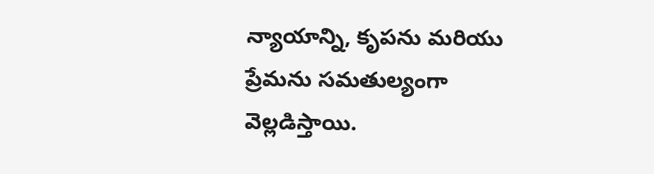న్యాయాన్ని, కృపను మరియు ప్రేమను సమతుల్యంగా వెల్లడిస్తాయి.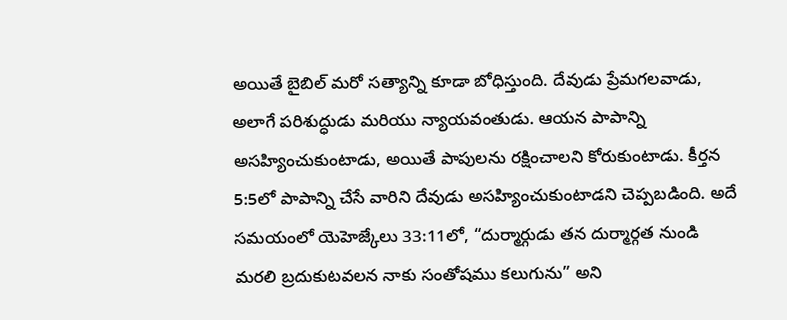అయితే బైబిల్ మరో సత్యాన్ని కూడా బోధిస్తుంది. దేవుడు ప్రేమగలవాడు, అలాగే పరిశుద్ధుడు మరియు న్యాయవంతుడు. ఆయన పాపాన్ని అసహ్యించుకుంటాడు, అయితే పాపులను రక్షించాలని కోరుకుంటాడు. కీర్తన 5:5లో పాపాన్ని చేసే వారిని దేవుడు అసహ్యించుకుంటాడని చెప్పబడింది. అదే సమయంలో యెహెజ్కేలు 33:11లో, “దుర్మార్గుడు తన దుర్మార్గత నుండి మరలి బ్రదుకుటవలన నాకు సంతోషము కలుగును” అని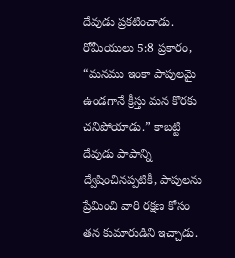దేవుడు ప్రకటించాడు. రోమీయులు 5:8 ప్రకారం, “మనము ఇంకా పాపులమై ఉండగానే క్రీస్తు మన కొరకు చనిపోయాడు.” కాబట్టి దేవుడు పాపాన్ని ద్వేషించినప్పటికీ, పాపులను ప్రేమించి వారి రక్షణ కోసం తన కుమారుడిని ఇచ్చాడు.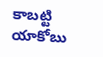కాబట్టి యాకోబు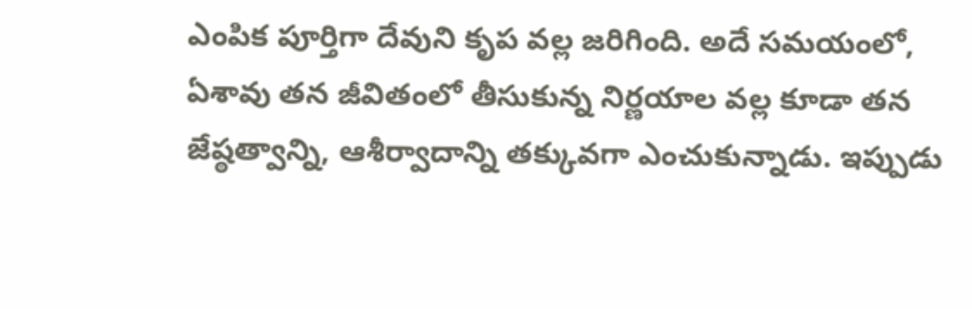ఎంపిక పూర్తిగా దేవుని కృప వల్ల జరిగింది. అదే సమయంలో, ఏశావు తన జీవితంలో తీసుకున్న నిర్ణయాల వల్ల కూడా తన జేష్ఠత్వాన్ని, ఆశీర్వాదాన్ని తక్కువగా ఎంచుకున్నాడు. ఇప్పుడు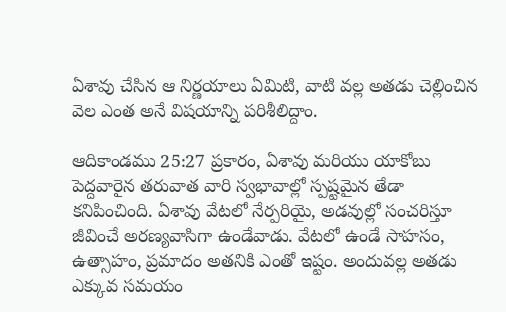ఏశావు చేసిన ఆ నిర్ణయాలు ఏమిటి, వాటి వల్ల అతడు చెల్లించిన వెల ఎంత అనే విషయాన్ని పరిశీలిద్దాం.

ఆదికాండము 25:27 ప్రకారం, ఏశావు మరియు యాకోబు పెద్దవారైన తరువాత వారి స్వభావాల్లో స్పష్టమైన తేడా కనిపించింది. ఏశావు వేటలో నేర్పరియై, అడవుల్లో సంచరిస్తూ జీవించే అరణ్యవాసిగా ఉండేవాడు. వేటలో ఉండే సాహసం, ఉత్సాహం, ప్రమాదం అతనికి ఎంతో ఇష్టం. అందువల్ల అతడు ఎక్కువ సమయం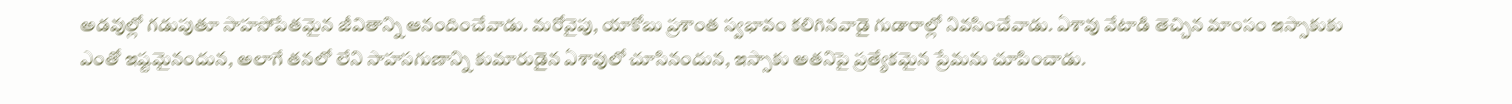అడవుల్లో గడుపుతూ సాహసోపేతమైన జీవితాన్ని ఆనందించేవాడు. మరోవైపు, యాకోబు ప్రశాంత స్వభావం కలిగినవాడై గుడారాల్లో నివసించేవాడు. ఏశావు వేటాడి తెచ్చిన మాంసం ఇస్సాకుకు ఎంతో ఇష్టమైనందున, అలాగే తనలో లేని సాహసగుణాన్ని కుమారుడైన ఏశావులో చూసినందున, ఇస్సాకు అతనిపై ప్రత్యేకమైన ప్రేమను చూపించాడు.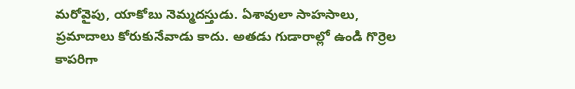మరోవైపు, యాకోబు నెమ్మదస్తుడు. ఏశావులా సాహసాలు, ప్రమాదాలు కోరుకునేవాడు కాదు. అతడు గుడారాల్లో ఉండి గొర్రెల కాపరిగా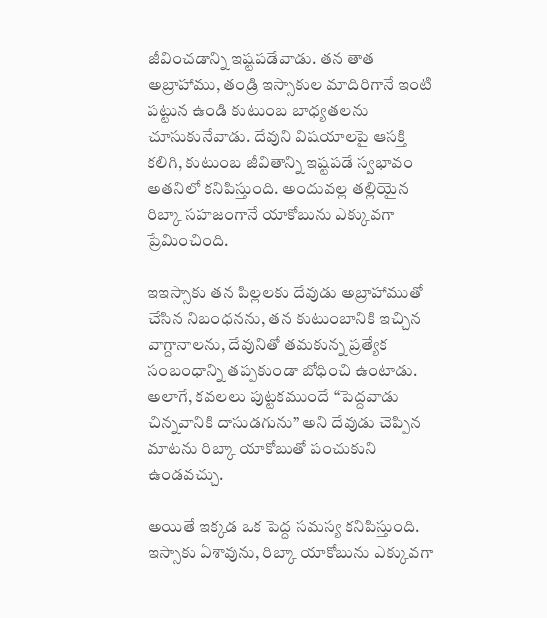జీవించడాన్ని ఇష్టపడేవాడు. తన తాత అబ్రాహాము, తండ్రి ఇస్సాకుల మాదిరిగానే ఇంటి పట్టున ఉండి కుటుంబ బాధ్యతలను చూసుకునేవాడు. దేవుని విషయాలపై ఆసక్తి కలిగి, కుటుంబ జీవితాన్ని ఇష్టపడే స్వభావం అతనిలో కనిపిస్తుంది. అందువల్ల తల్లియైన రిబ్కా సహజంగానే యాకోబును ఎక్కువగా ప్రేమించింది.

ఇఇస్సాకు తన పిల్లలకు దేవుడు అబ్రాహాముతో చేసిన నిబంధనను, తన కుటుంబానికి ఇచ్చిన వాగ్దానాలను, దేవునితో తమకున్న ప్రత్యేక సంబంధాన్ని తప్పకుండా బోధించి ఉంటాడు. అలాగే, కవలలు పుట్టకముందే “పెద్దవాడు చిన్నవానికి దాసుడగును” అని దేవుడు చెప్పిన మాటను రిబ్కా యాకోబుతో పంచుకుని ఉండవచ్చు.

అయితే ఇక్కడ ఒక పెద్ద సమస్య కనిపిస్తుంది. ఇస్సాకు ఏశావును, రిబ్కా యాకోబును ఎక్కువగా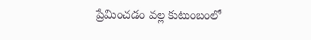ప్రేమించడం వల్ల కుటుంబంలో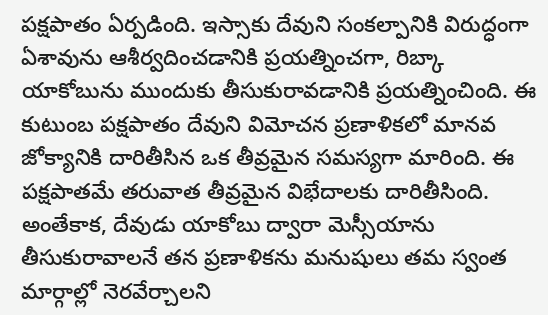పక్షపాతం ఏర్పడింది. ఇస్సాకు దేవుని సంకల్పానికి విరుద్ధంగా ఏశావును ఆశీర్వదించడానికి ప్రయత్నించగా, రిబ్కా యాకోబును ముందుకు తీసుకురావడానికి ప్రయత్నించింది. ఈ కుటుంబ పక్షపాతం దేవుని విమోచన ప్రణాళికలో మానవ జోక్యానికి దారితీసిన ఒక తీవ్రమైన సమస్యగా మారింది. ఈ పక్షపాతమే తరువాత తీవ్రమైన విభేదాలకు దారితీసింది. అంతేకాక, దేవుడు యాకోబు ద్వారా మెస్సీయాను తీసుకురావాలనే తన ప్రణాళికను మనుషులు తమ స్వంత మార్గాల్లో నెరవేర్చాలని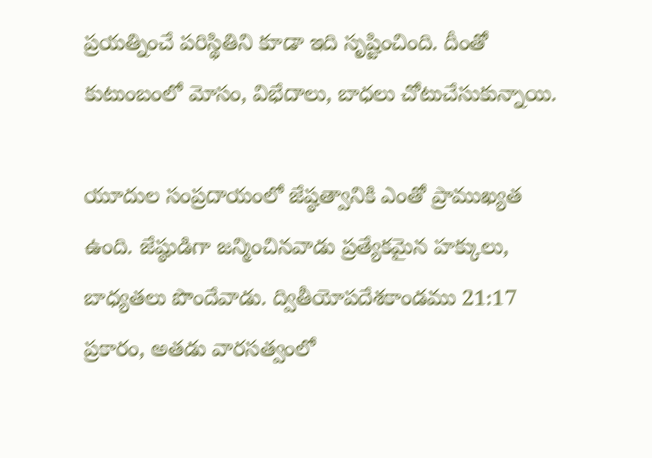ప్రయత్నించే పరిస్థితిని కూడా ఇది సృష్టించింది. దీంతో కుటుంబంలో మోసం, విభేదాలు, బాధలు చోటుచేసుకున్నాయి.

యూదుల సంప్రదాయంలో జేష్ఠత్వానికి ఎంతో ప్రాముఖ్యత ఉంది. జేష్ఠుడిగా జన్మించినవాడు ప్రత్యేకమైన హక్కులు, బాధ్యతలు పొందేవాడు. ద్వితీయోపదేశకాండము 21:17 ప్రకారం, అతడు వారసత్వంలో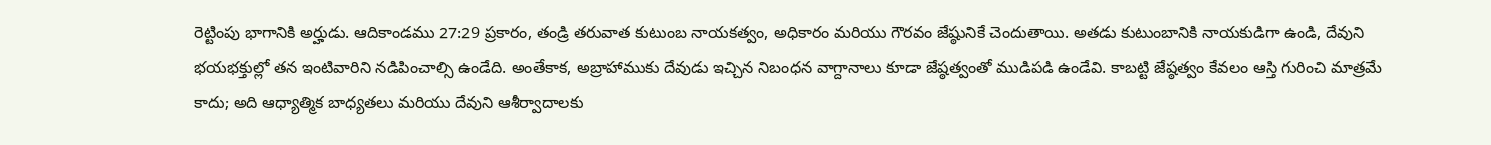రెట్టింపు భాగానికి అర్హుడు. ఆదికాండము 27:29 ప్రకారం, తండ్రి తరువాత కుటుంబ నాయకత్వం, అధికారం మరియు గౌరవం జేష్ఠునికే చెందుతాయి. అతడు కుటుంబానికి నాయకుడిగా ఉండి, దేవుని భయభక్తుల్లో తన ఇంటివారిని నడిపించాల్సి ఉండేది. అంతేకాక, అబ్రాహాముకు దేవుడు ఇచ్చిన నిబంధన వాగ్దానాలు కూడా జేష్ఠత్వంతో ముడిపడి ఉండేవి. కాబట్టి జేష్ఠత్వం కేవలం ఆస్తి గురించి మాత్రమే కాదు; అది ఆధ్యాత్మిక బాధ్యతలు మరియు దేవుని ఆశీర్వాదాలకు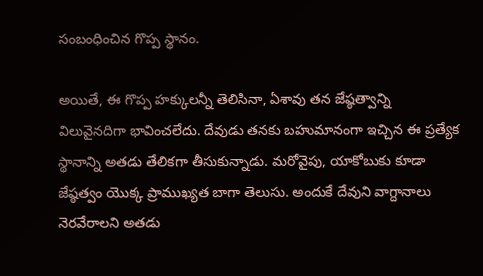సంబంధించిన గొప్ప స్థానం.

అయితే, ఈ గొప్ప హక్కులన్నీ తెలిసినా, ఏశావు తన జేష్ఠత్వాన్ని విలువైనదిగా భావించలేదు. దేవుడు తనకు బహుమానంగా ఇచ్చిన ఈ ప్రత్యేక స్థానాన్ని అతడు తేలికగా తీసుకున్నాడు. మరోవైపు, యాకోబుకు కూడా జేష్ఠత్వం యొక్క ప్రాముఖ్యత బాగా తెలుసు. అందుకే దేవుని వాగ్దానాలు నెరవేరాలని అతడు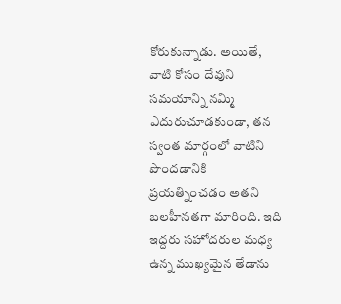కోరుకున్నాడు. అయితే, వాటి కోసం దేవుని సమయాన్ని నమ్మి ఎదురుచూడకుండా, తన స్వంత మార్గంలో వాటిని పొందడానికి ప్రయత్నించడం అతని బలహీనతగా మారింది. ఇది ఇద్దరు సహోదరుల మధ్య ఉన్న ముఖ్యమైన తేడాను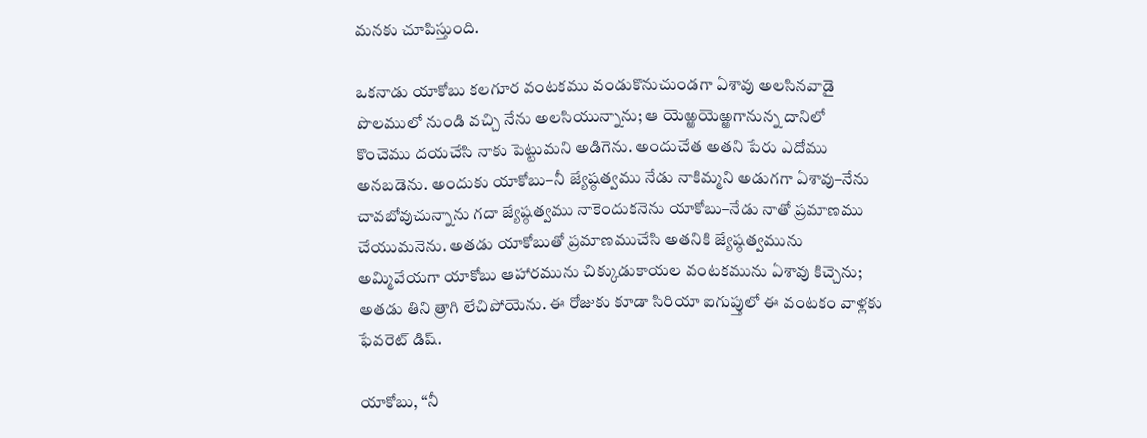మనకు చూపిస్తుంది.

ఒకనాడు యాకోబు కలగూర వంటకము వండుకొనుచుండగా ఏశావు అలసినవాడై పొలములో నుండి వచ్చి నేను అలసియున్నాను; ఆ యెఱ్ఱయెఱ్ఱగానున్న దానిలో కొంచెము దయచేసి నాకు పెట్టుమని అడిగెను. అందుచేత అతని పేరు ఎదోము అనబడెను. అందుకు యాకోబు–నీ జ్యేష్ఠత్వము నేడు నాకిమ్మని అడుగగా ఏశావు–నేను చావబోవుచున్నాను గదా జ్యేష్ఠత్వము నాకెందుకనెను యాకోబు–నేడు నాతో ప్రమాణము చేయుమనెను. అతడు యాకోబుతో ప్రమాణముచేసి అతనికి జ్యేష్ఠత్వమును అమ్మివేయగా యాకోబు ఆహారమును చిక్కుడుకాయల వంటకమును ఏశావు కిచ్చెను; అతడు తిని త్రాగి లేచిపోయెను. ఈ రోజుకు కూడా సిరియా ఐగుప్తులో ఈ వంటకం వాళ్లకు ఫేవరెట్ డిష్.

యాకోబు, “నీ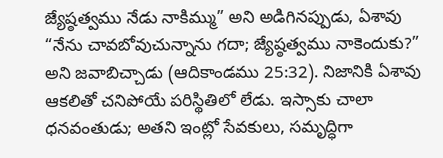జ్యేష్ఠత్వము నేడు నాకిమ్ము” అని అడిగినప్పుడు, ఏశావు “నేను చావబోవుచున్నాను గదా; జ్యేష్ఠత్వము నాకెందుకు?” అని జవాబిచ్చాడు (ఆదికాండము 25:32). నిజానికి ఏశావు ఆకలితో చనిపోయే పరిస్థితిలో లేడు. ఇస్సాకు చాలా ధనవంతుడు; అతని ఇంట్లో సేవకులు, సమృద్ధిగా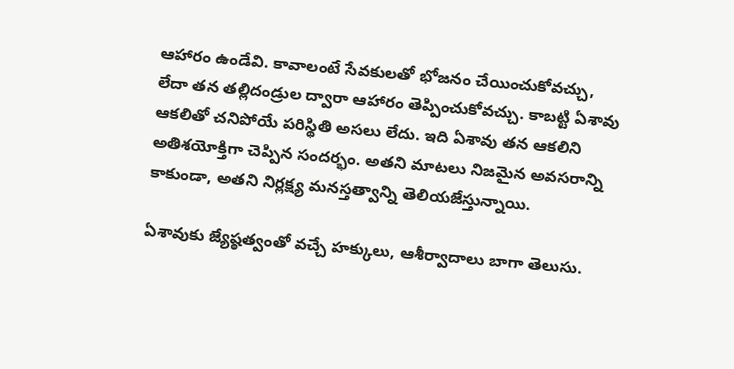ఆహారం ఉండేవి. కావాలంటే సేవకులతో భోజనం చేయించుకోవచ్చు, లేదా తన తల్లిదండ్రుల ద్వారా ఆహారం తెప్పించుకోవచ్చు. కాబట్టి ఏశావు ఆకలితో చనిపోయే పరిస్థితి అసలు లేదు. ఇది ఏశావు తన ఆకలిని అతిశయోక్తిగా చెప్పిన సందర్భం. అతని మాటలు నిజమైన అవసరాన్ని కాకుండా, అతని నిర్లక్ష్య మనస్తత్వాన్ని తెలియజేస్తున్నాయి.

ఏశావుకు జ్యేష్ఠత్వంతో వచ్చే హక్కులు, ఆశీర్వాదాలు బాగా తెలుసు.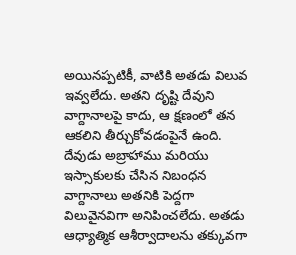అయినప్పటికీ, వాటికి అతడు విలువ ఇవ్వలేదు. అతని దృష్టి దేవుని వాగ్దానాలపై కాదు, ఆ క్షణంలో తన ఆకలిని తీర్చుకోవడంపైనే ఉంది. దేవుడు అబ్రాహాము మరియు ఇస్సాకులకు చేసిన నిబంధన వాగ్దానాలు అతనికి పెద్దగా విలువైనవిగా అనిపించలేదు. అతడు ఆధ్యాత్మిక ఆశీర్వాదాలను తక్కువగా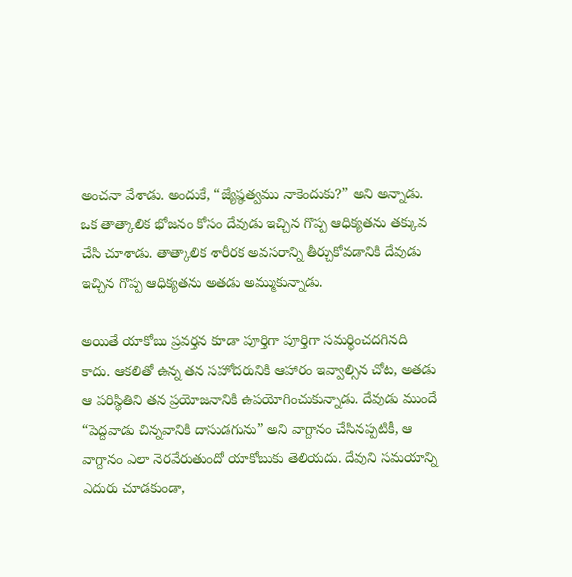అంచనా వేశాడు. అందుకే, “జ్యేష్ఠత్వము నాకెందుకు?” అని అన్నాడు. ఒక తాత్కాలిక భోజనం కోసం దేవుడు ఇచ్చిన గొప్ప ఆధిక్యతను తక్కువ చేసి చూశాడు. తాత్కాలిక శారీరక అవసరాన్ని తీర్చుకోవడానికి దేవుడు ఇచ్చిన గొప్ప ఆధిక్యతను అతడు అమ్ముకున్నాడు.

అయితే యాకోబు ప్రవర్తన కూడా పూర్తిగా పూర్తిగా సమర్థించదగినది కాదు. ఆకలితో ఉన్న తన సహోదరునికి ఆహారం ఇవ్వాల్సిన చోట, అతడు ఆ పరిస్థితిని తన ప్రయోజనానికి ఉపయోగించుకున్నాడు. దేవుడు ముందే “పెద్దవాడు చిన్నవానికి దాసుడగును” అని వాగ్దానం చేసినప్పటికీ, ఆ వాగ్దానం ఎలా నెరవేరుతుందో యాకోబుకు తెలియదు. దేవుని సమయాన్ని ఎదురు చూడకుండా,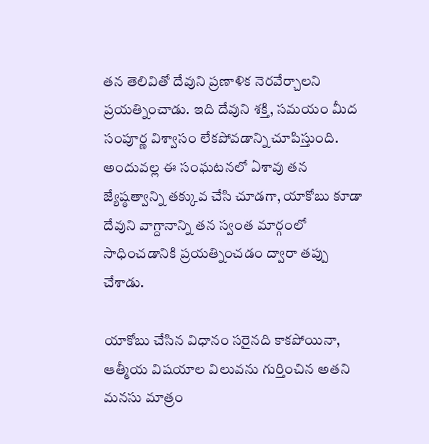తన తెలివితో దేవుని ప్రణాళిక నెరవేర్చాలని ప్రయత్నించాడు. ఇది దేవుని శక్తి, సమయం మీద సంపూర్ణ విశ్వాసం లేకపోవడాన్ని చూపిస్తుంది. అందువల్ల ఈ సంఘటనలో ఏశావు తన జ్యేష్ఠత్వాన్ని తక్కువ చేసి చూడగా, యాకోబు కూడా దేవుని వాగ్దానాన్ని తన స్వంత మార్గంలో సాధించడానికి ప్రయత్నించడం ద్వారా తప్పు చేశాడు.

యాకోబు చేసిన విధానం సరైనది కాకపోయినా, ఆత్మీయ విషయాల విలువను గుర్తించిన అతని మనసు మాత్రం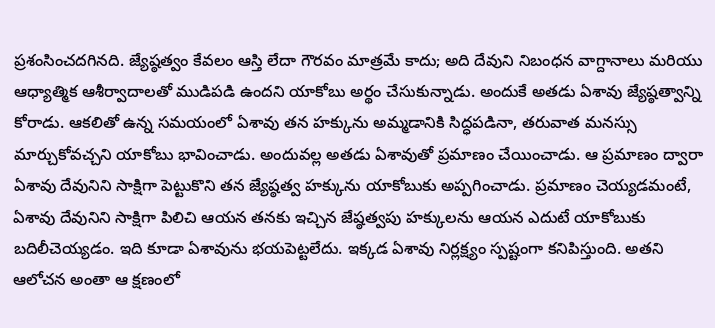ప్రశంసించదగినది. జ్యేష్ఠత్వం కేవలం ఆస్తి లేదా గౌరవం మాత్రమే కాదు; అది దేవుని నిబంధన వాగ్దానాలు మరియు ఆధ్యాత్మిక ఆశీర్వాదాలతో ముడిపడి ఉందని యాకోబు అర్థం చేసుకున్నాడు. అందుకే అతడు ఏశావు జ్యేష్ఠత్వాన్ని కోరాడు. ఆకలితో ఉన్న సమయంలో ఏశావు తన హక్కును అమ్మడానికి సిద్ధపడినా, తరువాత మనస్సు మార్చుకోవచ్చని యాకోబు భావించాడు. అందువల్ల అతడు ఏశావుతో ప్రమాణం చేయించాడు. ఆ ప్రమాణం ద్వారా ఏశావు దేవునిని సాక్షిగా పెట్టుకొని తన జ్యేష్ఠత్వ హక్కును యాకోబుకు అప్పగించాడు. ప్రమాణం చెయ్యడమంటే, ఏశావు దేవునిని సాక్షిగా పిలిచి ఆయన తనకు ఇచ్చిన జేష్ఠత్వపు హక్కులను ఆయన ఎదుటే యాకోబుకు బదిలీచెయ్యడం. ఇది కూడా ఏశావును భయపెట్టలేదు. ఇక్కడ ఏశావు నిర్లక్ష్యం స్పష్టంగా కనిపిస్తుంది. అతని ఆలోచన అంతా ఆ క్షణంలో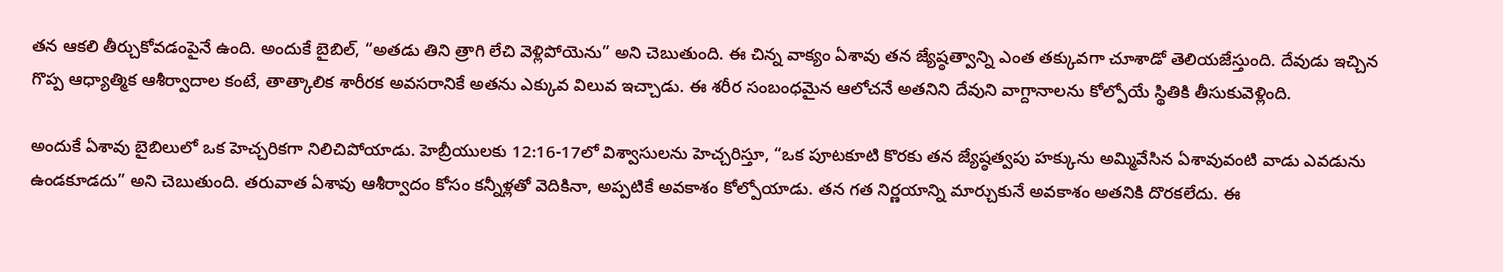తన ఆకలి తీర్చుకోవడంపైనే ఉంది. అందుకే బైబిల్, “అతడు తిని త్రాగి లేచి వెళ్లిపోయెను” అని చెబుతుంది. ఈ చిన్న వాక్యం ఏశావు తన జ్యేష్ఠత్వాన్ని ఎంత తక్కువగా చూశాడో తెలియజేస్తుంది. దేవుడు ఇచ్చిన గొప్ప ఆధ్యాత్మిక ఆశీర్వాదాల కంటే, తాత్కాలిక శారీరక అవసరానికే అతను ఎక్కువ విలువ ఇచ్చాడు. ఈ శరీర సంబంధమైన ఆలోచనే అతనిని దేవుని వాగ్దానాలను కోల్పోయే స్థితికి తీసుకువెళ్లింది.

అందుకే ఏశావు బైబిలులో ఒక హెచ్చరికగా నిలిచిపోయాడు. హెబ్రీయులకు 12:16-17లో విశ్వాసులను హెచ్చరిస్తూ, “ఒక పూటకూటి కొరకు తన జ్యేష్ఠత్వపు హక్కును అమ్మివేసిన ఏశావువంటి వాడు ఎవడును ఉండకూడదు” అని చెబుతుంది. తరువాత ఏశావు ఆశీర్వాదం కోసం కన్నీళ్లతో వెదికినా, అప్పటికే అవకాశం కోల్పోయాడు. తన గత నిర్ణయాన్ని మార్చుకునే అవకాశం అతనికి దొరకలేదు. ఈ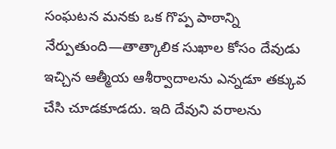సంఘటన మనకు ఒక గొప్ప పాఠాన్ని నేర్పుతుంది—తాత్కాలిక సుఖాల కోసం దేవుడు ఇచ్చిన ఆత్మీయ ఆశీర్వాదాలను ఎన్నడూ తక్కువ చేసి చూడకూడదు. ఇది దేవుని వరాలను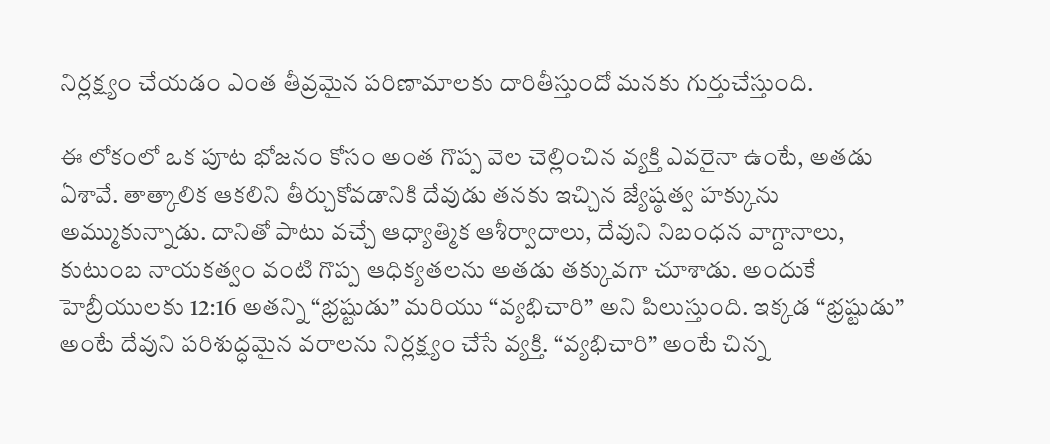నిర్లక్ష్యం చేయడం ఎంత తీవ్రమైన పరిణామాలకు దారితీస్తుందో మనకు గుర్తుచేస్తుంది.

ఈ లోకంలో ఒక పూట భోజనం కోసం అంత గొప్ప వెల చెల్లించిన వ్యక్తి ఎవరైనా ఉంటే, అతడు ఏశావే. తాత్కాలిక ఆకలిని తీర్చుకోవడానికి దేవుడు తనకు ఇచ్చిన జ్యేష్ఠత్వ హక్కును అమ్ముకున్నాడు. దానితో పాటు వచ్చే ఆధ్యాత్మిక ఆశీర్వాదాలు, దేవుని నిబంధన వాగ్దానాలు, కుటుంబ నాయకత్వం వంటి గొప్ప ఆధిక్యతలను అతడు తక్కువగా చూశాడు. అందుకే హెబ్రీయులకు 12:16 అతన్ని “భ్రష్టుడు” మరియు “వ్యభిచారి” అని పిలుస్తుంది. ఇక్కడ “భ్రష్టుడు” అంటే దేవుని పరిశుద్ధమైన వరాలను నిర్లక్ష్యం చేసే వ్యక్తి. “వ్యభిచారి” అంటే చిన్న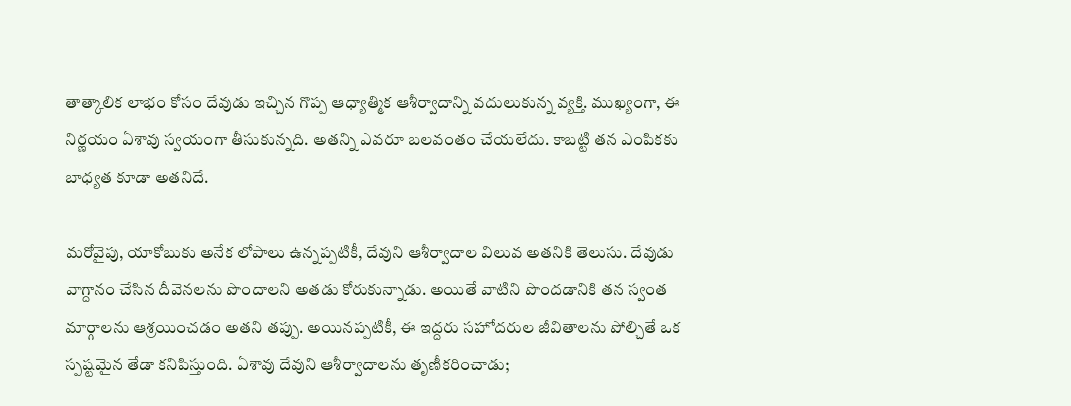తాత్కాలిక లాభం కోసం దేవుడు ఇచ్చిన గొప్ప ఆధ్యాత్మిక ఆశీర్వాదాన్ని వదులుకున్న వ్యక్తి. ముఖ్యంగా, ఈ నిర్ణయం ఏశావు స్వయంగా తీసుకున్నది. అతన్ని ఎవరూ బలవంతం చేయలేదు. కాబట్టి తన ఎంపికకు బాధ్యత కూడా అతనిదే.

మరోవైపు, యాకోబుకు అనేక లోపాలు ఉన్నప్పటికీ, దేవుని ఆశీర్వాదాల విలువ అతనికి తెలుసు. దేవుడు వాగ్దానం చేసిన దీవెనలను పొందాలని అతడు కోరుకున్నాడు. అయితే వాటిని పొందడానికి తన స్వంత మార్గాలను ఆశ్రయించడం అతని తప్పు. అయినప్పటికీ, ఈ ఇద్దరు సహోదరుల జీవితాలను పోల్చితే ఒక స్పష్టమైన తేడా కనిపిస్తుంది. ఏశావు దేవుని ఆశీర్వాదాలను తృణీకరించాడు;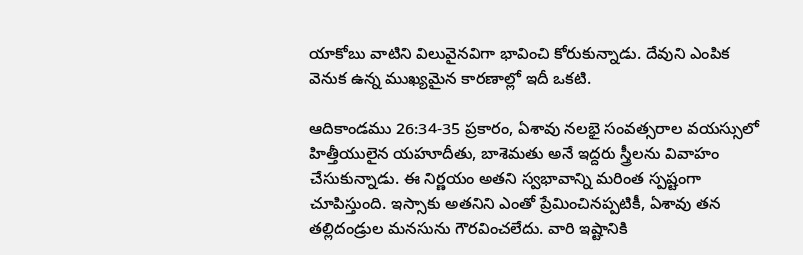యాకోబు వాటిని విలువైనవిగా భావించి కోరుకున్నాడు. దేవుని ఎంపిక వెనుక ఉన్న ముఖ్యమైన కారణాల్లో ఇదీ ఒకటి.

ఆదికాండము 26:34-35 ప్రకారం, ఏశావు నలభై సంవత్సరాల వయస్సులో హిత్తీయులైన యహూదీతు, బాశెమతు అనే ఇద్దరు స్త్రీలను వివాహం చేసుకున్నాడు. ఈ నిర్ణయం అతని స్వభావాన్ని మరింత స్పష్టంగా చూపిస్తుంది. ఇస్సాకు అతనిని ఎంతో ప్రేమించినప్పటికీ, ఏశావు తన తల్లిదండ్రుల మనసును గౌరవించలేదు. వారి ఇష్టానికి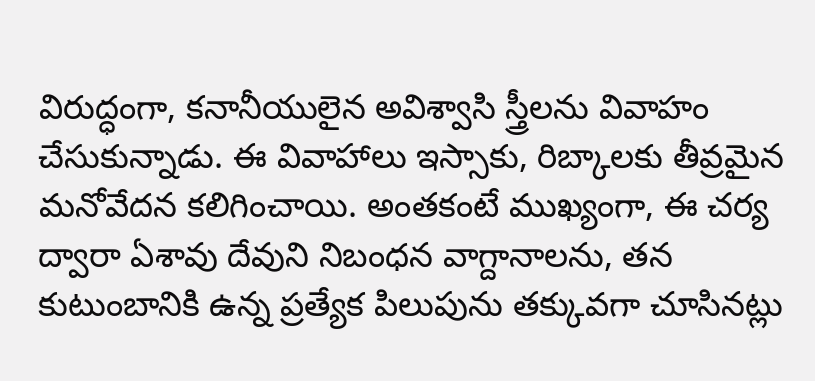విరుద్ధంగా, కనానీయులైన అవిశ్వాసి స్త్రీలను వివాహం చేసుకున్నాడు. ఈ వివాహాలు ఇస్సాకు, రిబ్కాలకు తీవ్రమైన మనోవేదన కలిగించాయి. అంతకంటే ముఖ్యంగా, ఈ చర్య ద్వారా ఏశావు దేవుని నిబంధన వాగ్దానాలను, తన కుటుంబానికి ఉన్న ప్రత్యేక పిలుపును తక్కువగా చూసినట్లు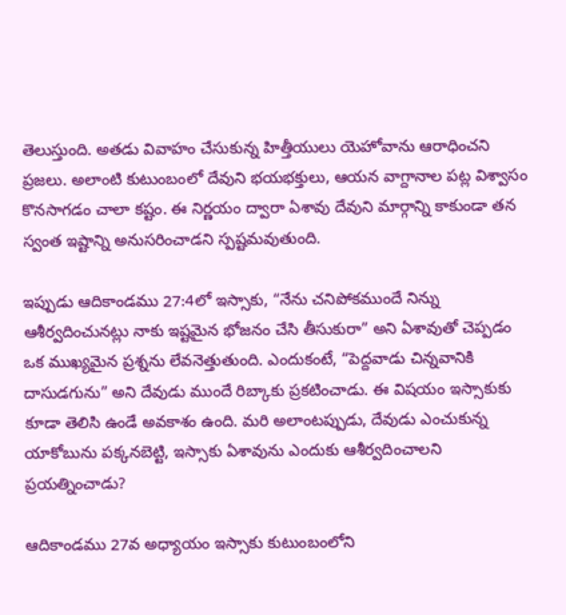తెలుస్తుంది. అతడు వివాహం చేసుకున్న హిత్తీయులు యెహోవాను ఆరాధించని ప్రజలు. అలాంటి కుటుంబంలో దేవుని భయభక్తులు, ఆయన వాగ్దానాల పట్ల విశ్వాసం కొనసాగడం చాలా కష్టం. ఈ నిర్ణయం ద్వారా ఏశావు దేవుని మార్గాన్ని కాకుండా తన స్వంత ఇష్టాన్ని అనుసరించాడని స్పష్టమవుతుంది.

ఇప్పుడు ఆదికాండము 27:4లో ఇస్సాకు, “నేను చనిపోకముందే నిన్ను ఆశీర్వదించునట్లు నాకు ఇష్టమైన భోజనం చేసి తీసుకురా” అని ఏశావుతో చెప్పడం ఒక ముఖ్యమైన ప్రశ్నను లేవనెత్తుతుంది. ఎందుకంటే, “పెద్దవాడు చిన్నవానికి దాసుడగును” అని దేవుడు ముందే రిబ్కాకు ప్రకటించాడు. ఈ విషయం ఇస్సాకుకు కూడా తెలిసి ఉండే అవకాశం ఉంది. మరి అలాంటప్పుడు, దేవుడు ఎంచుకున్న యాకోబును పక్కనబెట్టి, ఇస్సాకు ఏశావును ఎందుకు ఆశీర్వదించాలని ప్రయత్నించాడు?

ఆదికాండము 27వ అధ్యాయం ఇస్సాకు కుటుంబంలోని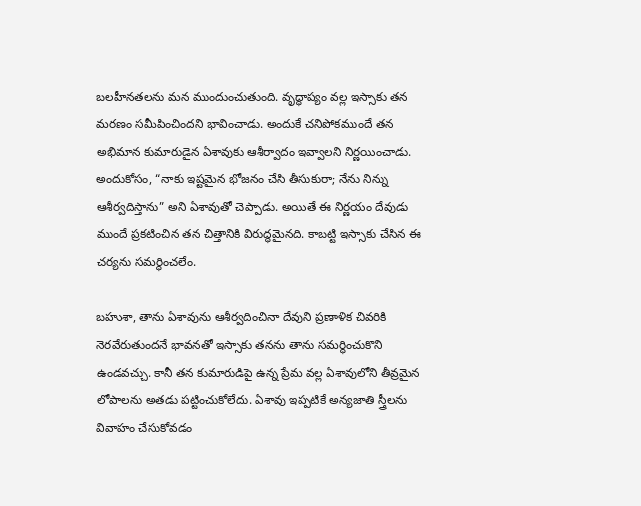బలహీనతలను మన ముందుంచుతుంది. వృద్ధాప్యం వల్ల ఇస్సాకు తన మరణం సమీపించిందని భావించాడు. అందుకే చనిపోకముందే తన అభిమాన కుమారుడైన ఏశావుకు ఆశీర్వాదం ఇవ్వాలని నిర్ణయించాడు. అందుకోసం, “నాకు ఇష్టమైన భోజనం చేసి తీసుకురా; నేను నిన్ను ఆశీర్వదిస్తాను” అని ఏశావుతో చెప్పాడు. అయితే ఈ నిర్ణయం దేవుడు ముందే ప్రకటించిన తన చిత్తానికి విరుద్ధమైనది. కాబట్టి ఇస్సాకు చేసిన ఈ చర్యను సమర్థించలేం.

బహుశా, తాను ఏశావును ఆశీర్వదించినా దేవుని ప్రణాళిక చివరికి నెరవేరుతుందనే భావనతో ఇస్సాకు తనను తాను సమర్థించుకొని ఉండవచ్చు. కానీ తన కుమారుడిపై ఉన్న ప్రేమ వల్ల ఏశావులోని తీవ్రమైన లోపాలను అతడు పట్టించుకోలేదు. ఏశావు ఇప్పటికే అన్యజాతి స్త్రీలను వివాహం చేసుకోవడం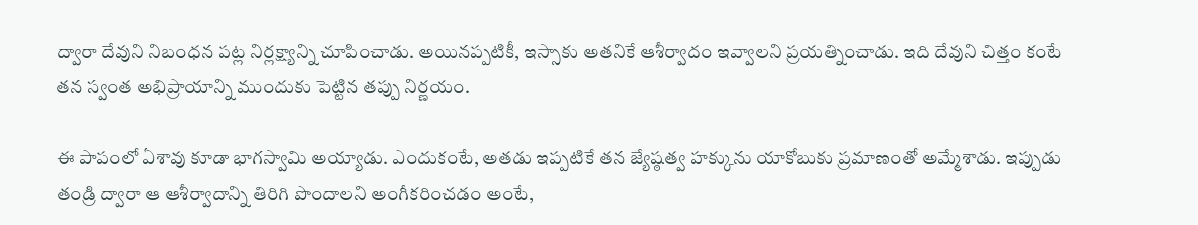ద్వారా దేవుని నిబంధన పట్ల నిర్లక్ష్యాన్ని చూపించాడు. అయినప్పటికీ, ఇస్సాకు అతనికే ఆశీర్వాదం ఇవ్వాలని ప్రయత్నించాడు. ఇది దేవుని చిత్తం కంటే తన స్వంత అభిప్రాయాన్ని ముందుకు పెట్టిన తప్పు నిర్ణయం.

ఈ పాపంలో ఏశావు కూడా భాగస్వామి అయ్యాడు. ఎందుకంటే, అతడు ఇప్పటికే తన జ్యేష్ఠత్వ హక్కును యాకోబుకు ప్రమాణంతో అమ్మేశాడు. ఇప్పుడు తండ్రి ద్వారా ఆ ఆశీర్వాదాన్ని తిరిగి పొందాలని అంగీకరించడం అంటే,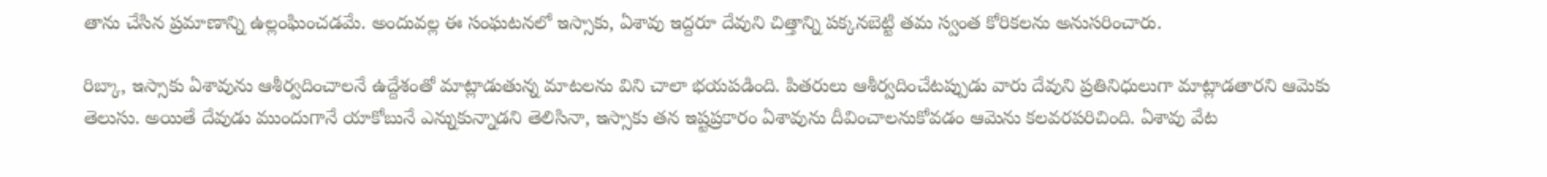తాను చేసిన ప్రమాణాన్ని ఉల్లంఘించడమే. అందువల్ల ఈ సంఘటనలో ఇస్సాకు, ఏశావు ఇద్దరూ దేవుని చిత్తాన్ని పక్కనబెట్టి తమ స్వంత కోరికలను అనుసరించారు.

రిబ్కా, ఇస్సాకు ఏశావును ఆశీర్వదించాలనే ఉద్దేశంతో మాట్లాడుతున్న మాటలను విని చాలా భయపడింది. పితరులు ఆశీర్వదించేటప్పుడు వారు దేవుని ప్రతినిధులుగా మాట్లాడతారని ఆమెకు తెలుసు. అయితే దేవుడు ముందుగానే యాకోబునే ఎన్నుకున్నాడని తెలిసినా, ఇస్సాకు తన ఇష్టప్రకారం ఏశావును దీవించాలనుకోవడం ఆమెను కలవరపరిచింది. ఏశావు వేట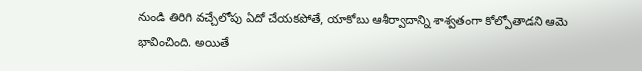నుండి తిరిగి వచ్చేలోపు ఏదో చేయకపోతే, యాకోబు ఆశీర్వాదాన్ని శాశ్వతంగా కోల్పోతాడని ఆమె భావించింది. అయితే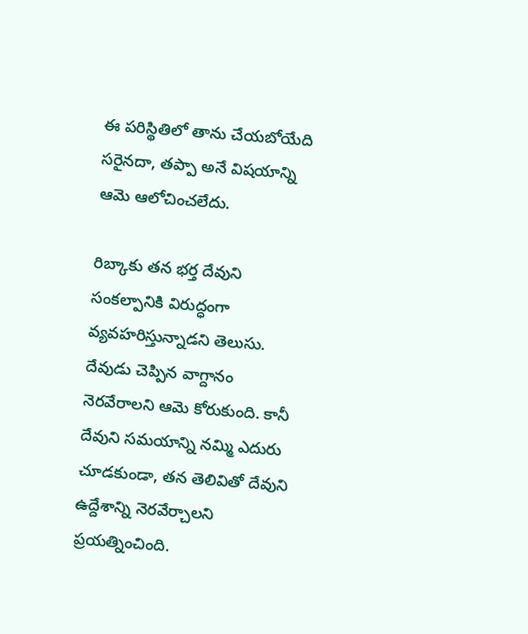ఈ పరిస్థితిలో తాను చేయబోయేది సరైనదా, తప్పా అనే విషయాన్ని ఆమె ఆలోచించలేదు.

రిబ్కాకు తన భర్త దేవుని సంకల్పానికి విరుద్ధంగా వ్యవహరిస్తున్నాడని తెలుసు. దేవుడు చెప్పిన వాగ్దానం నెరవేరాలని ఆమె కోరుకుంది. కానీ దేవుని సమయాన్ని నమ్మి ఎదురు చూడకుండా, తన తెలివితో దేవుని ఉద్దేశాన్ని నెరవేర్చాలని ప్రయత్నించింది.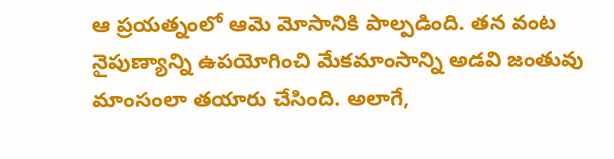ఆ ప్రయత్నంలో ఆమె మోసానికి పాల్పడింది. తన వంట నైపుణ్యాన్ని ఉపయోగించి మేకమాంసాన్ని అడవి జంతువు మాంసంలా తయారు చేసింది. అలాగే,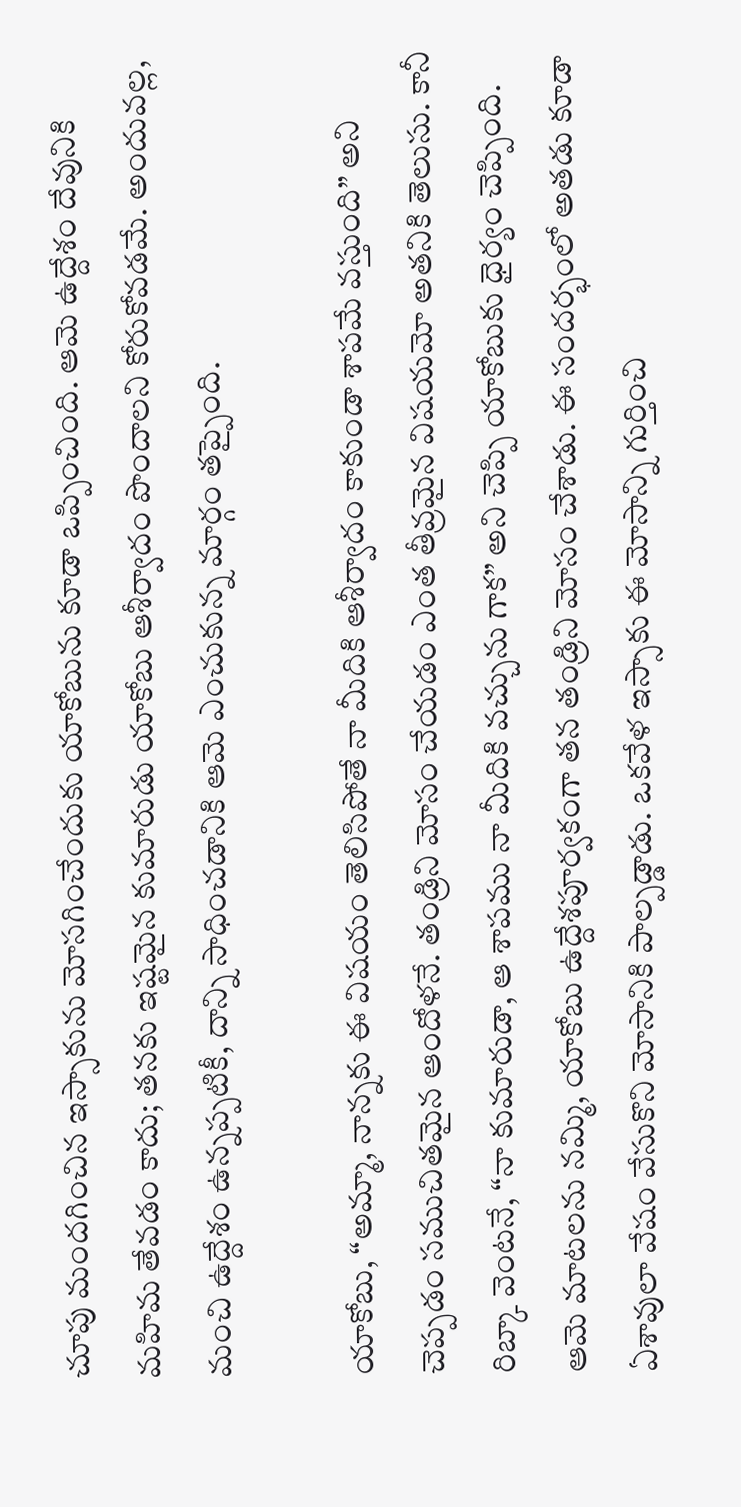చూపు మందగించిన ఇస్సాకును మోసగించేందుకు యాకోబును కూడా ఒప్పించింది. ఆమె ఉద్దేశం దేవునికి మహిమ తేవడం కాదు; తనకు ఇష్టమైన కుమారుడు యాకోబు ఆశీర్వాదం పొందాలని కోరుకోవడమే. అందువల్ల, మంచి ఉద్దేశం ఉన్నప్పటికీ, దాన్ని సాధించడానికి ఆమె ఎంచుకున్న మార్గం తప్పైంది.

యాకోబు, “అమ్మా, నాన్నకు ఈ విషయం తెలిసిపోతే నా మీదికి ఆశీర్వాదం కాకుండా శాపమే వస్తుంది” అని చెప్పడం సముచితమైన ఆందోళనే. తండ్రిని మోసం చేయడం ఎంత తీవ్రమైన విషయమో అతనికి తెలుసు. కానీ రిబ్కా వెంటనే, “నా కుమారుడా, ఆ శాపము నా మీదికి వచ్చును గాక” అని చెప్పి యాకోబుకు ధైర్యం చెప్పింది. ఆమె మాటలను నమ్మి, యాకోబు ఉద్దేశపూర్వకంగా తన తండ్రిని మోసం చేశాడు. ఈ సందర్భంలో అతడు కూడా ఏశావులా వేషం వేసుకొని మోసానికి పాల్పడ్డాడు. ఒకవేళ ఇస్సాకు ఈ మోసాన్ని గుర్తించి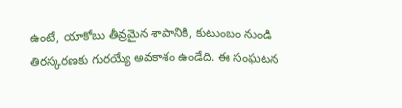ఉంటే, యాకోబు తీవ్రమైన శాపానికి, కుటుంబం నుండి తిరస్కరణకు గురయ్యే అవకాశం ఉండేది. ఈ సంఘటన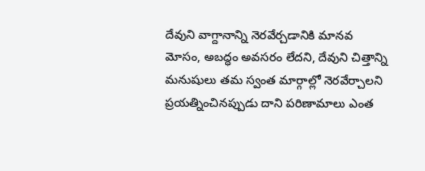దేవుని వాగ్దానాన్ని నెరవేర్చడానికి మానవ మోసం, అబద్ధం అవసరం లేదని, దేవుని చిత్తాన్ని మనుషులు తమ స్వంత మార్గాల్లో నెరవేర్చాలని ప్రయత్నించినప్పుడు దాని పరిణామాలు ఎంత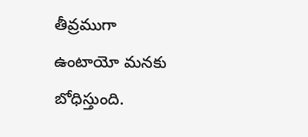తీవ్రముగా ఉంటాయో మనకు బోధిస్తుంది.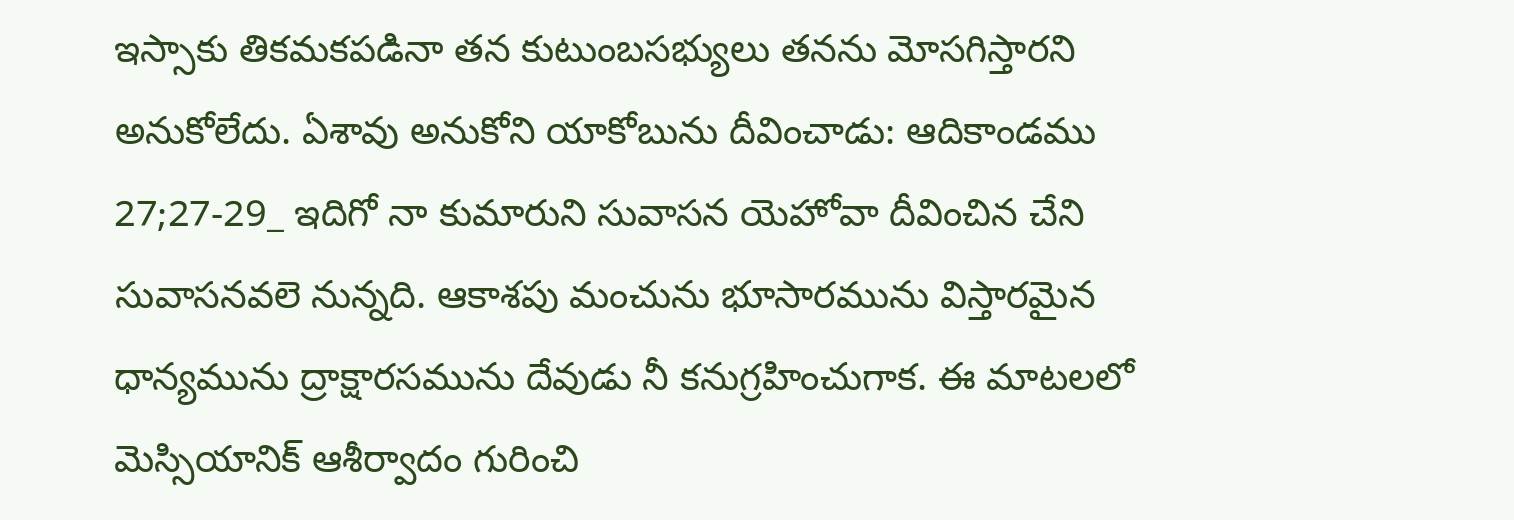ఇస్సాకు తికమకపడినా తన కుటుంబసభ్యులు తనను మోసగిస్తారని అనుకోలేదు. ఏశావు అనుకోని యాకోబును దీవించాడు: ఆదికాండము 27;27-29_ ఇదిగో నా కుమారుని సువాసన యెహోవా దీవించిన చేని సువాసనవలె నున్నది. ఆకాశపు మంచును భూసారమును విస్తారమైన ధాన్యమును ద్రాక్షారసమును దేవుడు నీ కనుగ్రహించుగాక. ఈ మాటలలో మెస్సియానిక్ ఆశీర్వాదం గురించి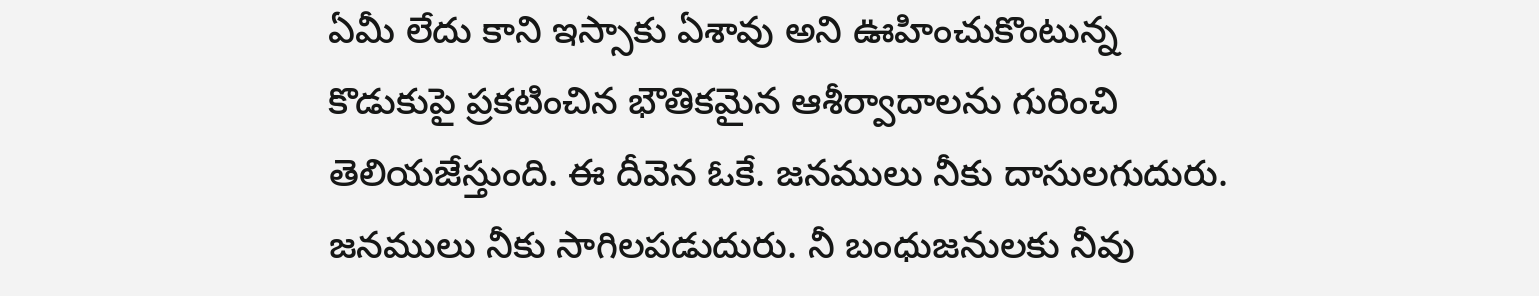ఏమీ లేదు కాని ఇస్సాకు ఏశావు అని ఊహించుకొంటున్న కొడుకుపై ప్రకటించిన భౌతికమైన ఆశీర్వాదాలను గురించి తెలియజేస్తుంది. ఈ దీవెన ఓకే. జనములు నీకు దాసులగుదురు. జనములు నీకు సాగిలపడుదురు. నీ బంధుజనులకు నీవు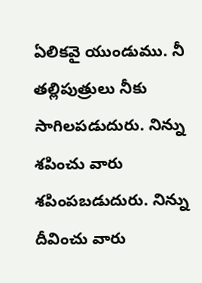ఏలికవై యుండుము. నీ తల్లిపుత్రులు నీకు సాగిలపడుదురు. నిన్ను శపించు వారు శపింపబడుదురు. నిన్ను దీవించు వారు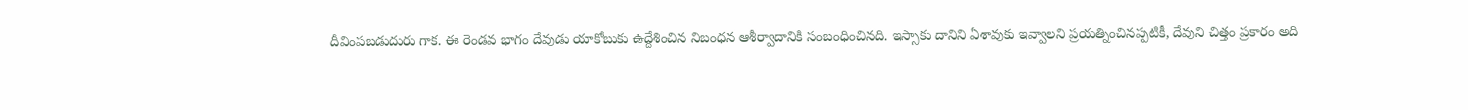దీవింపబడుదురు గాక. ఈ రెండవ భాగం దేవుడు యాకోబుకు ఉద్దేశించిన నిబంధన ఆశీర్వాదానికి సంబంధించినది. ఇస్సాకు దానిని ఏశావుకు ఇవ్వాలని ప్రయత్నించినప్పటికీ, దేవుని చిత్తం ప్రకారం అది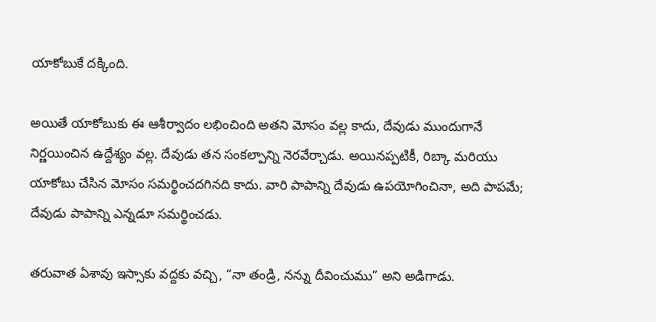యాకోబుకే దక్కింది.

అయితే యాకోబుకు ఈ ఆశీర్వాదం లభించింది అతని మోసం వల్ల కాదు, దేవుడు ముందుగానే నిర్ణయించిన ఉద్దేశ్యం వల్ల. దేవుడు తన సంకల్పాన్ని నెరవేర్చాడు. అయినప్పటికీ, రిబ్కా మరియు యాకోబు చేసిన మోసం సమర్థించదగినది కాదు. వారి పాపాన్ని దేవుడు ఉపయోగించినా, అది పాపమే; దేవుడు పాపాన్ని ఎన్నడూ సమర్థించడు.

తరువాత ఏశావు ఇస్సాకు వద్దకు వచ్చి, “నా తండ్రి, నన్ను దీవించుము” అని అడిగాడు.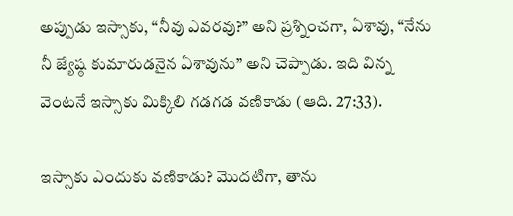అప్పుడు ఇస్సాకు, “నీవు ఎవరవు?” అని ప్రశ్నించగా, ఏశావు, “నేను నీ జ్యేష్ఠ కుమారుడనైన ఏశావును” అని చెప్పాడు. ఇది విన్న వెంటనే ఇస్సాకు మిక్కిలి గడగడ వణికాడు (ఆది. 27:33).

ఇస్సాకు ఎందుకు వణికాడు? మొదటిగా, తాను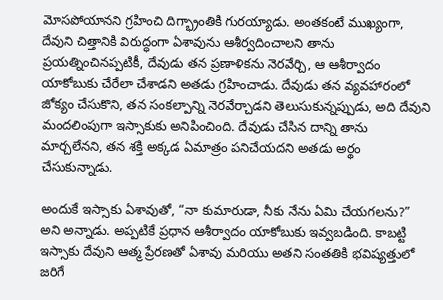మోసపోయానని గ్రహించి దిగ్భ్రాంతికి గురయ్యాడు. అంతకంటే ముఖ్యంగా, దేవుని చిత్తానికి విరుద్ధంగా ఏశావును ఆశీర్వదించాలని తాను ప్రయత్నించినప్పటికీ, దేవుడు తన ప్రణాళికను నెరవేర్చి, ఆ ఆశీర్వాదం యాకోబుకు చేరేలా చేశాడని అతడు గ్రహించాడు. దేవుడు తన వ్యవహారంలో జోక్యం చేసుకొని, తన సంకల్పాన్ని నెరవేర్చాడని తెలుసుకున్నప్పుడు, అది దేవుని మందలింపుగా ఇస్సాకుకు అనిపించింది. దేవుడు చేసిన దాన్ని తాను మార్చలేనని, తన శక్తి అక్కడ ఏమాత్రం పనిచేయదని అతడు అర్థం చేసుకున్నాడు.

అందుకే ఇస్సాకు ఏశావుతో, “నా కుమారుడా, నీకు నేను ఏమి చేయగలను?” అని అన్నాడు. అప్పటికే ప్రధాన ఆశీర్వాదం యాకోబుకు ఇవ్వబడింది. కాబట్టి ఇస్సాకు దేవుని ఆత్మ ప్రేరణతో ఏశావు మరియు అతని సంతతికి భవిష్యత్తులో జరిగే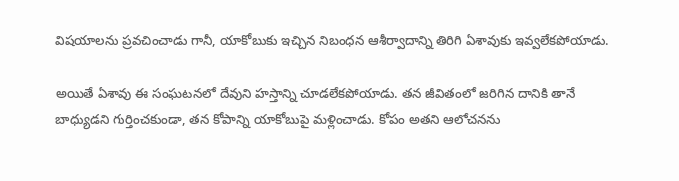విషయాలను ప్రవచించాడు గానీ, యాకోబుకు ఇచ్చిన నిబంధన ఆశీర్వాదాన్ని తిరిగి ఏశావుకు ఇవ్వలేకపోయాడు.

అయితే ఏశావు ఈ సంఘటనలో దేవుని హస్తాన్ని చూడలేకపోయాడు. తన జీవితంలో జరిగిన దానికి తానే బాధ్యుడని గుర్తించకుండా, తన కోపాన్ని యాకోబుపై మళ్లించాడు. కోపం అతని ఆలోచనను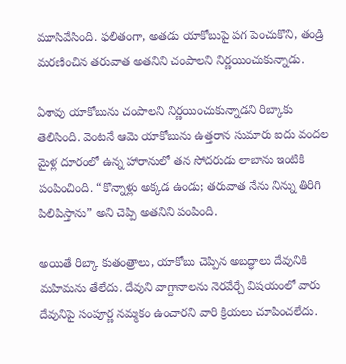మూసివేసింది. ఫలితంగా, అతడు యాకోబుపై పగ పెంచుకొని, తండ్రి మరణించిన తరువాత అతనిని చంపాలని నిర్ణయించుకున్నాడు.

ఏశావు యాకోబును చంపాలని నిర్ణయించుకున్నాడని రిబ్కాకు తెలిసింది. వెంటనే ఆమె యాకోబును ఉత్తరాన సుమారు ఐదు వందల మైళ్ల దూరంలో ఉన్న హారానులో తన సోదరుడు లాబాను ఇంటికి పంపించింది. “కొన్నాళ్లు అక్కడ ఉండు; తరువాత నేను నిన్ను తిరిగి పిలిపిస్తాను” అని చెప్పి అతనిని పంపింది.

అయితే రిబ్కా కుతంత్రాలు, యాకోబు చెప్పిన అబద్ధాలు దేవునికి మహిమను తేలేదు. దేవుని వాగ్దానాలను నెరవేర్చే విషయంలో వారు దేవునిపై సంపూర్ణ నమ్మకం ఉంచారని వారి క్రియలు చూపించలేదు.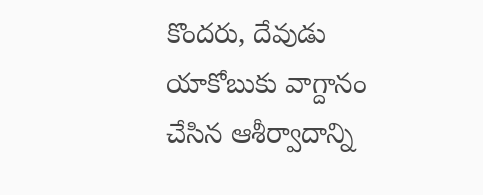కొందరు, దేవుడు యాకోబుకు వాగ్దానం చేసిన ఆశీర్వాదాన్ని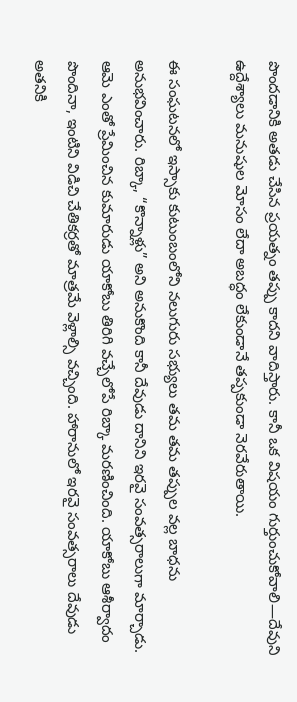పొందడానికి అతడు చేసిన ప్రయత్నం తప్పు కాదని వాదిస్తారు. కానీ ఒక విషయం గుర్తుంచుకోవాలి—దేవుని ఉద్దేశ్యాలు మనుషుల మోసం లేదా అబద్ధం లేకుండానే తప్పకుండా నెరవేరుతాయి.

ఈ సంఘటనలో ఇస్సాకు కుటుంబంలోని నలుగురు సభ్యులు తమ తమ తప్పుల వల్ల బాధను అనుభవించారు. రిబ్కా, “కొన్నాళ్లు” అని అనుకొంది కానీ దేవుడు దానిని ఇరవై సంవత్సరాలుగా మార్చాడు. ఆమె ఎంతో ప్రేమించిన కుమారుడు యాకోబు తిరిగి వచ్చేలోపే రిబ్కా మరణించింది. యాకోబు ఆశీర్వాదం పొందినా, ఇంటిని విడిచి చేతికర్రతో మాత్రమే వెళ్లాల్సి వచ్చింది. హారానులో ఇరవై సంవత్సరాలు దేవుడు అతనికి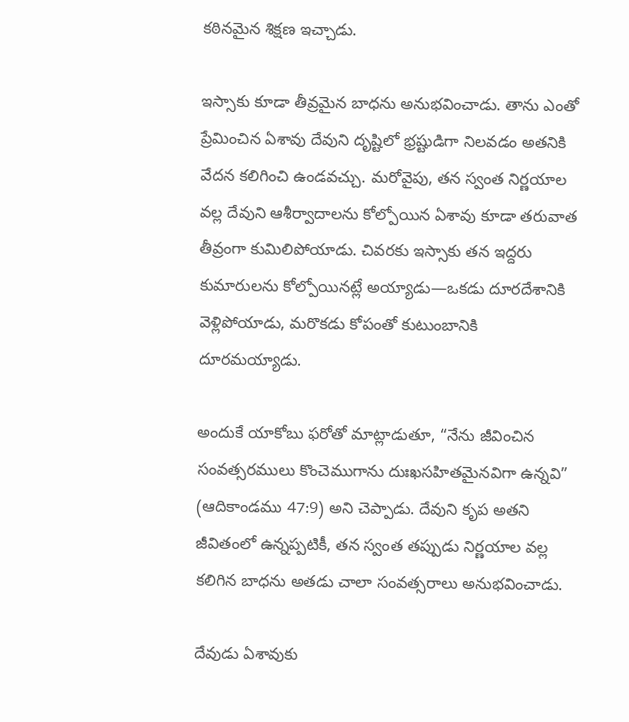కఠినమైన శిక్షణ ఇచ్చాడు.

ఇస్సాకు కూడా తీవ్రమైన బాధను అనుభవించాడు. తాను ఎంతో ప్రేమించిన ఏశావు దేవుని దృష్టిలో భ్రష్టుడిగా నిలవడం అతనికి వేదన కలిగించి ఉండవచ్చు. మరోవైపు, తన స్వంత నిర్ణయాల వల్ల దేవుని ఆశీర్వాదాలను కోల్పోయిన ఏశావు కూడా తరువాత తీవ్రంగా కుమిలిపోయాడు. చివరకు ఇస్సాకు తన ఇద్దరు కుమారులను కోల్పోయినట్లే అయ్యాడు—ఒకడు దూరదేశానికి వెళ్లిపోయాడు, మరొకడు కోపంతో కుటుంబానికి దూరమయ్యాడు.

అందుకే యాకోబు ఫరోతో మాట్లాడుతూ, “నేను జీవించిన సంవత్సరములు కొంచెముగాను దుఃఖసహితమైనవిగా ఉన్నవి” (ఆదికాండము 47:9) అని చెప్పాడు. దేవుని కృప అతని జీవితంలో ఉన్నప్పటికీ, తన స్వంత తప్పుడు నిర్ణయాల వల్ల కలిగిన బాధను అతడు చాలా సంవత్సరాలు అనుభవించాడు.

దేవుడు ఏశావుకు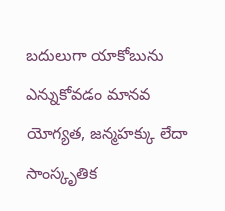బదులుగా యాకోబును ఎన్నుకోవడం మానవ యోగ్యత, జన్మహక్కు లేదా సాంస్కృతిక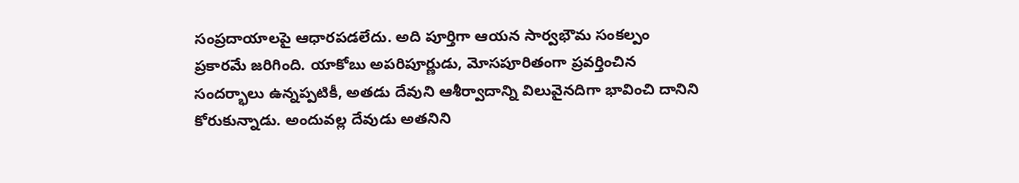సంప్రదాయాలపై ఆధారపడలేదు. అది పూర్తిగా ఆయన సార్వభౌమ సంకల్పం ప్రకారమే జరిగింది. యాకోబు అపరిపూర్ణుడు, మోసపూరితంగా ప్రవర్తించిన సందర్భాలు ఉన్నప్పటికీ, అతడు దేవుని ఆశీర్వాదాన్ని విలువైనదిగా భావించి దానిని కోరుకున్నాడు. అందువల్ల దేవుడు అతనిని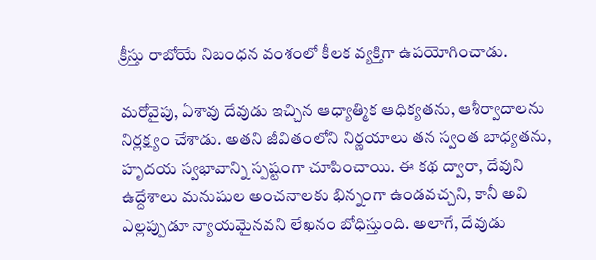క్రీస్తు రాబోయే నిబంధన వంశంలో కీలక వ్యక్తిగా ఉపయోగించాడు.

మరోవైపు, ఏశావు దేవుడు ఇచ్చిన ఆధ్యాత్మిక ఆధిక్యతను, ఆశీర్వాదాలను నిర్లక్ష్యం చేశాడు. అతని జీవితంలోని నిర్ణయాలు తన స్వంత బాధ్యతను, హృదయ స్వభావాన్ని స్పష్టంగా చూపించాయి. ఈ కథ ద్వారా, దేవుని ఉద్దేశాలు మనుషుల అంచనాలకు భిన్నంగా ఉండవచ్చని, కానీ అవి ఎల్లప్పుడూ న్యాయమైనవని లేఖనం బోధిస్తుంది. అలాగే, దేవుడు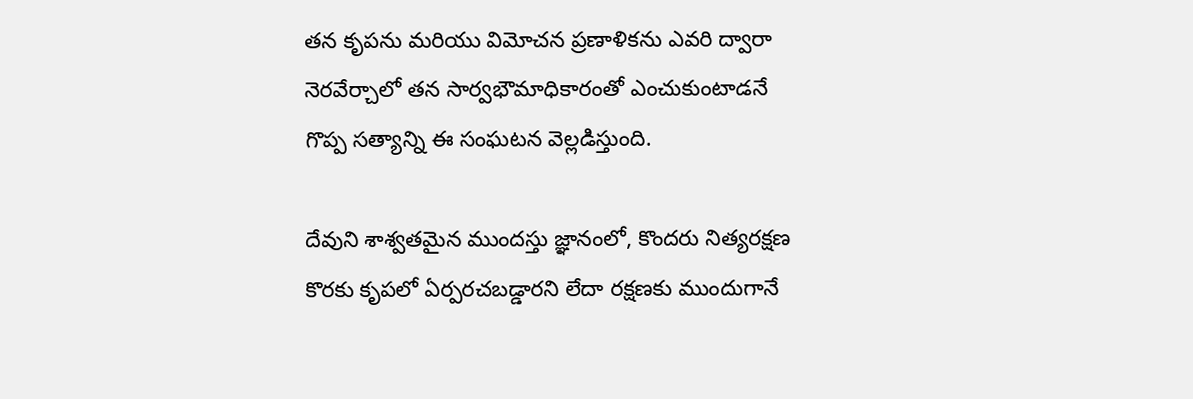తన కృపను మరియు విమోచన ప్రణాళికను ఎవరి ద్వారా నెరవేర్చాలో తన సార్వభౌమాధికారంతో ఎంచుకుంటాడనే గొప్ప సత్యాన్ని ఈ సంఘటన వెల్లడిస్తుంది.

దేవుని శాశ్వతమైన ముందస్తు జ్ఞానంలో, కొందరు నిత్యరక్షణ కొరకు కృపలో ఏర్పరచబడ్డారని లేదా రక్షణకు ముందుగానే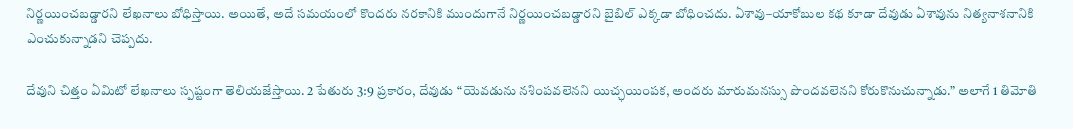నిర్ణయించబడ్డారని లేఖనాలు బోధిస్తాయి. అయితే, అదే సమయంలో కొందరు నరకానికి ముందుగానే నిర్ణయించబడ్డారని బైబిల్ ఎక్కడా బోధించదు. ఏశావు–యాకోబుల కథ కూడా దేవుడు ఏశావును నిత్యనాశనానికి ఎంచుకున్నాడని చెప్పదు.

దేవుని చిత్తం ఏమిటో లేఖనాలు స్పష్టంగా తెలియజేస్తాయి. 2 పేతురు 3:9 ప్రకారం, దేవుడు “యెవడును నశింపవలెనని యిచ్ఛయింపక, అందరు మారుమనస్సు పొందవలెనని కోరుకొనుచున్నాడు.” అలాగే 1 తిమోతి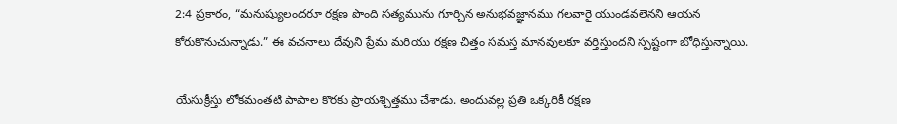2:4 ప్రకారం, “మనుష్యులందరూ రక్షణ పొంది సత్యమును గూర్చిన అనుభవజ్ఞానము గలవారై యుండవలెనని ఆయన కోరుకొనుచున్నాడు.” ఈ వచనాలు దేవుని ప్రేమ మరియు రక్షణ చిత్తం సమస్త మానవులకూ వర్తిస్తుందని స్పష్టంగా బోధిస్తున్నాయి.

యేసుక్రీస్తు లోకమంతటి పాపాల కొరకు ప్రాయశ్చిత్తము చేశాడు. అందువల్ల ప్రతి ఒక్కరికీ రక్షణ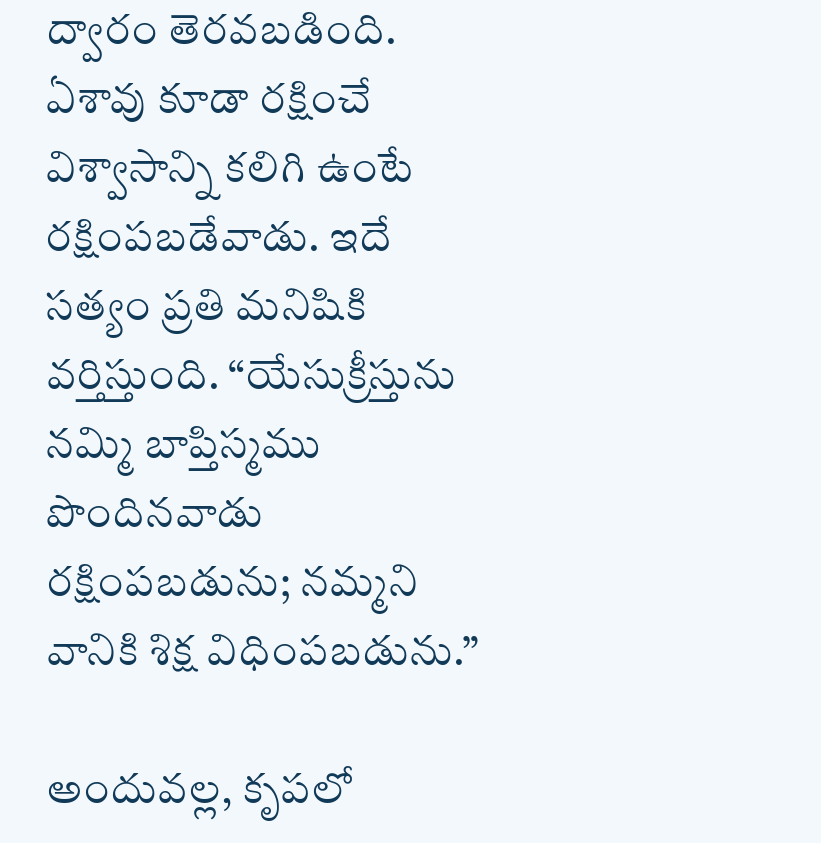ద్వారం తెరవబడింది. ఏశావు కూడా రక్షించే విశ్వాసాన్ని కలిగి ఉంటే రక్షింపబడేవాడు. ఇదే సత్యం ప్రతి మనిషికి వర్తిస్తుంది. “యేసుక్రీస్తును నమ్మి బాప్తిస్మము పొందినవాడు రక్షింపబడును; నమ్మని వానికి శిక్ష విధింపబడును.”

అందువల్ల, కృపలో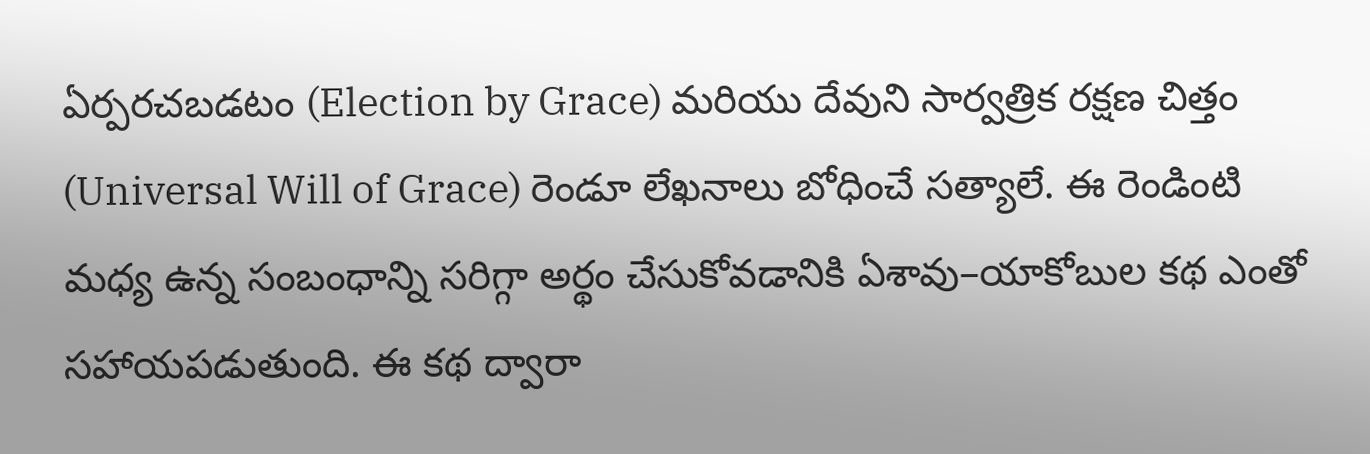ఏర్పరచబడటం (Election by Grace) మరియు దేవుని సార్వత్రిక రక్షణ చిత్తం (Universal Will of Grace) రెండూ లేఖనాలు బోధించే సత్యాలే. ఈ రెండింటి మధ్య ఉన్న సంబంధాన్ని సరిగ్గా అర్థం చేసుకోవడానికి ఏశావు–యాకోబుల కథ ఎంతో సహాయపడుతుంది. ఈ కథ ద్వారా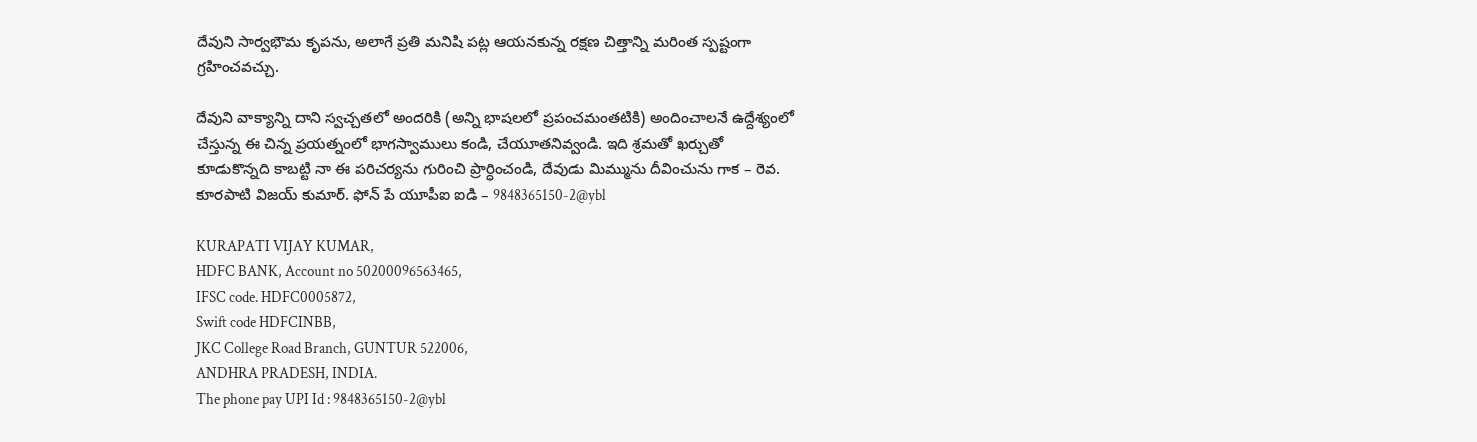దేవుని సార్వభౌమ కృపను, అలాగే ప్రతి మనిషి పట్ల ఆయనకున్న రక్షణ చిత్తాన్ని మరింత స్పష్టంగా గ్రహించవచ్చు.

దేవుని వాక్యాన్ని దాని స్వచ్చతలో అందరికి (అన్ని భాషలలో ప్రపంచమంతటికి) అందించాలనే ఉద్దేశ్యంలో చేస్తున్న ఈ చిన్న ప్రయత్నంలో భాగస్వాములు కండి, చేయూతనివ్వండి. ఇది శ్రమతో ఖర్చుతో కూడుకొన్నది కాబట్టి నా ఈ పరిచర్యను గురించి ప్రార్ధించండి, దేవుడు మిమ్మును దీవించును గాక – రెవ. కూరపాటి విజయ్ కుమార్. ఫోన్ పే యూపీఐ ఐడి – 9848365150-2@ybl

KURAPATI VIJAY KUMAR,
HDFC BANK, Account no 50200096563465,
IFSC code. HDFC0005872,
Swift code HDFCINBB,
JKC College Road Branch, GUNTUR 522006,
ANDHRA PRADESH, INDIA.
The phone pay UPI Id : 9848365150-2@ybl